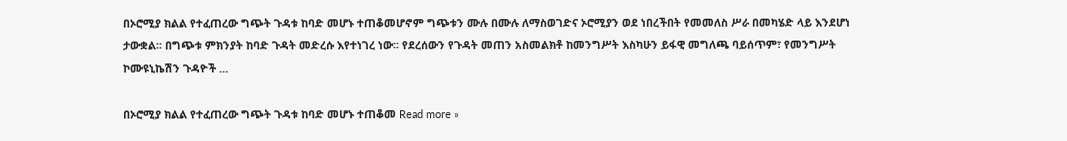በኦሮሚያ ክልል የተፈጠረው ግጭት ጉዳቱ ከባድ መሆኑ ተጠቆመሆኖም ግጭቱን ሙሉ በሙሉ ለማስወገድና ኦሮሚያን ወደ ነበረችበት የመመለስ ሥራ በመካሄድ ላይ እንደሆነ ታውቋል፡፡ በግጭቱ ምክንያት ከባድ ጉዳት መድረሱ እየተነገረ ነው፡፡ የደረሰውን የጉዳት መጠን አስመልክቶ ከመንግሥት እስካሁን ይፋዊ መግለጫ ባይሰጥም፣ የመንግሥት ኮሙዩኒኬሽን ጉዳዮች …

በኦሮሚያ ክልል የተፈጠረው ግጭት ጉዳቱ ከባድ መሆኑ ተጠቆመ Read more »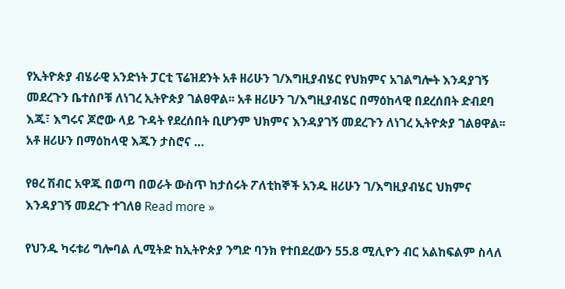የኢትዮጵያ ብሄራዊ አንድነት ፓርቲ ፕሬዝደንት አቶ ዘሪሁን ገ/እግዚያብሄር የህክምና አገልግሎት እንዳያገኝ መደረጉን ቤተሰቦቹ ለነገረ ኢትዮጵያ ገልፀዋል፡፡ አቶ ዘሪሁን ገ/እግዚያብሄር በማዕከላዊ በደረሰበት ድብደባ እጁ፣ እግሩና ጆሮው ላይ ጉዳት የደረሰበት ቢሆንም ህክምና እንዳያገኝ መደረጉን ለነገረ ኢትዮጵያ ገልፀዋል፡፡ አቶ ዘሪሁን በማዕከላዊ እጁን ታስሮና …

የፀረ ሽብር አዋጁ በወጣ በወራት ውስጥ ከታሰሩት ፖለቲከኞች አንዱ ዘሪሁን ገ/እግዚያብሄር ህክምና እንዳያገኝ መደረጉ ተገለፀ Read more »

የህንዱ ካሩቱሪ ግሎባል ሊሚትድ ከኢትዮጵያ ንግድ ባንክ የተበደረውን 55.8 ሚሊዮን ብር አልከፍልም ስላለ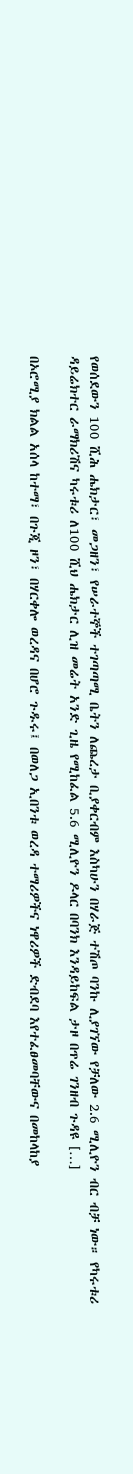የወሰደውን 100 ሺሕ ሔክታር፣ መጋዘን፣ የሠራተኞች ተገጣጣሚ ቤትን ለጨረታ ቢያቀርብም እስካሁን በሃራጅ ተሽጦ ባንኩ ሊያገኘው የቻለው 2.6 ሚሊዮን ብር ብቻ ነው። የካሩቱሪ ዳይሬክተር ራማክሪሽና ካሩቱሪ ለ100 ሺህ ሔክታር ሊዝ መሬት አንድ ጊዜ የሚከፈል 5.6 ሚሊዮን ዶላር በባንክ እንዳይከፍል ታዞ በጥሬ ገንዘብ ጉዳዩ […]

በኦሮሚያ ክልል አሰላ ከተማ፣ በጉጂ ዞን፣ በሃርቀሎ ወረዳና በሆሮ ጉዱሩ፤ በወለጋ ኢበንቱ ወረዳ ተማሪዎችና ነዋሪዎች ድብደባ እየተፈፀመባቸውና በመከላከያ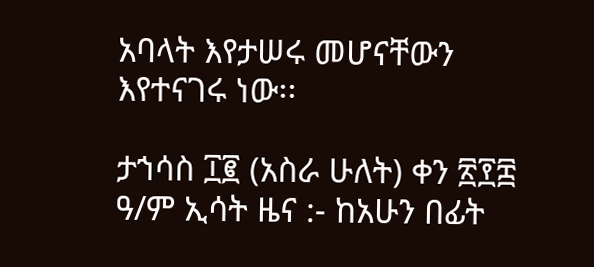አባላት እየታሠሩ መሆናቸውን እየተናገሩ ነው፡፡

ታኀሳስ ፲፪ (አስራ ሁለት) ቀን ፳፻፰ ዓ/ም ኢሳት ዜና :- ከአሁን በፊት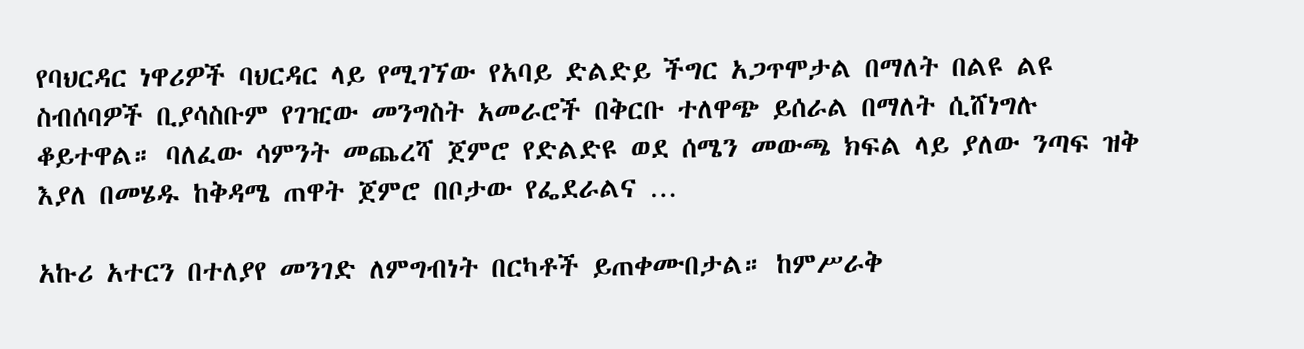የባህርዳር ነዋሪዎች ባህርዳር ላይ የሚገኘው የአባይ ድልድይ ችግር አጋጥሞታል በማለት በልዩ ልዩ ስብሰባዎች ቢያሳስቡም የገዢው መንግስት አመራሮች በቅርቡ ተለዋጭ ይሰራል በማለት ሲሸነግሉ ቆይተዋል። ባለፈው ሳምንት መጨረሻ ጀምሮ የድልድዩ ወደ ሰሜን መውጫ ክፍል ላይ ያለው ንጣፍ ዝቅ እያለ በመሄዱ ከቅዳሜ ጠዋት ጀምሮ በቦታው የፌደራልና …

አኩሪ አተርን በተለያየ መንገድ ለምግብነት በርካቶች ይጠቀሙበታል። ከምሥራቅ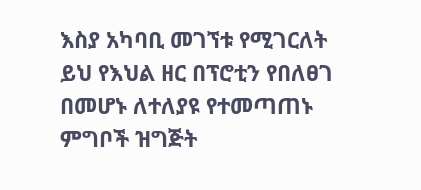እስያ አካባቢ መገኘቱ የሚገርለት ይህ የእህል ዘር በፕሮቲን የበለፀገ በመሆኑ ለተለያዩ የተመጣጠኑ ምግቦች ዝግጅት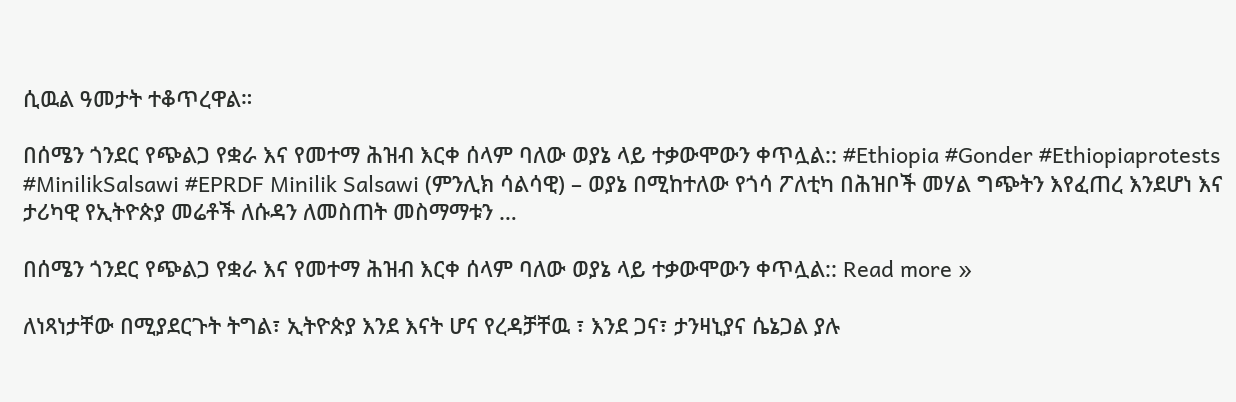ሲዉል ዓመታት ተቆጥረዋል።

በሰሜን ጎንደር የጭልጋ የቋራ እና የመተማ ሕዝብ እርቀ ሰላም ባለው ወያኔ ላይ ተቃውሞውን ቀጥሏል:: #Ethiopia #Gonder #Ethiopiaprotests #MinilikSalsawi #EPRDF Minilik Salsawi (ምንሊክ ሳልሳዊ) – ወያኔ በሚከተለው የጎሳ ፖለቲካ በሕዝቦች መሃል ግጭትን እየፈጠረ እንደሆነ እና ታሪካዊ የኢትዮጵያ መሬቶች ለሱዳን ለመስጠት መስማማቱን …

በሰሜን ጎንደር የጭልጋ የቋራ እና የመተማ ሕዝብ እርቀ ሰላም ባለው ወያኔ ላይ ተቃውሞውን ቀጥሏል:: Read more »

ለነጻነታቸው በሚያደርጉት ትግል፣ ኢትዮጵያ እንደ እናት ሆና የረዳቻቸዉ ፣ እንደ ጋና፣ ታንዛኒያና ሴኔጋል ያሉ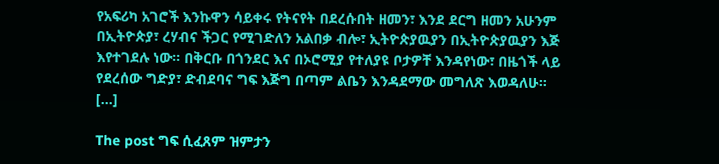የአፍሪካ አገሮች እንኩዋን ሳይቀሩ የትናየት በደረሱበት ዘመን፣ እንደ ደርግ ዘመን አሁንም በኢትዮጵያ፣ ረሃብና ችጋር የሚገድለን አልበቃ ብሎ፣ ኢትዮጵያዉያን በኢትዮጵያዉያን እጅ እየተገደሉ ነው። በቅርቡ በጎንደር እና በኦሮሚያ የተለያዩ ቦታዎቸ እንዳየነው፣ በዜጎች ላይ የደረሰው ግድያ፣ ድብደባና ግፍ እጅግ በጣም ልቤን እንዳደማው መግለጽ እወዳለሁ። […]

The post ግፍ ሲፈጸም ዝምታን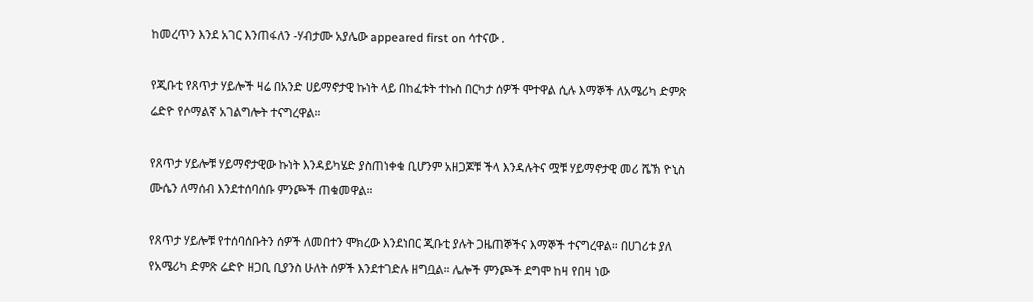ከመረጥን እንደ አገር እንጠፋለን -ሃብታሙ አያሌው appeared first on ሳተናው .

የጂቡቲ የጸጥታ ሃይሎች ዛሬ በአንድ ሀይማኖታዊ ኩነት ላይ በከፈቱት ተኩስ በርካታ ሰዎች ሞተዋል ሲሉ እማኞች ለአሜሪካ ድምጽ ሬድዮ የሶማልኛ አገልግሎት ተናግረዋል።

የጸጥታ ሃይሎቹ ሃይማኖታዊው ኩነት እንዳይካሄድ ያስጠነቀቁ ቢሆንም አዘጋጆቹ ችላ እንዳሉትና ሟቹ ሃይማኖታዊ መሪ ሼኽ ዮኒስ ሙሴን ለማሰብ እንደተሰባሰቡ ምንጮች ጠቁመዋል።

የጸጥታ ሃይሎቹ የተሰባሰቡትን ሰዎች ለመበተን ሞክረው እንደነበር ጂቡቲ ያሉት ጋዜጠኞችና እማኞች ተናግረዋል። በሀገሪቱ ያለ የአሜሪካ ድምጽ ሬድዮ ዘጋቢ ቢያንስ ሁለት ሰዎች እንደተገድሉ ዘግቧል። ሌሎች ምንጮች ደግሞ ከዛ የበዛ ነው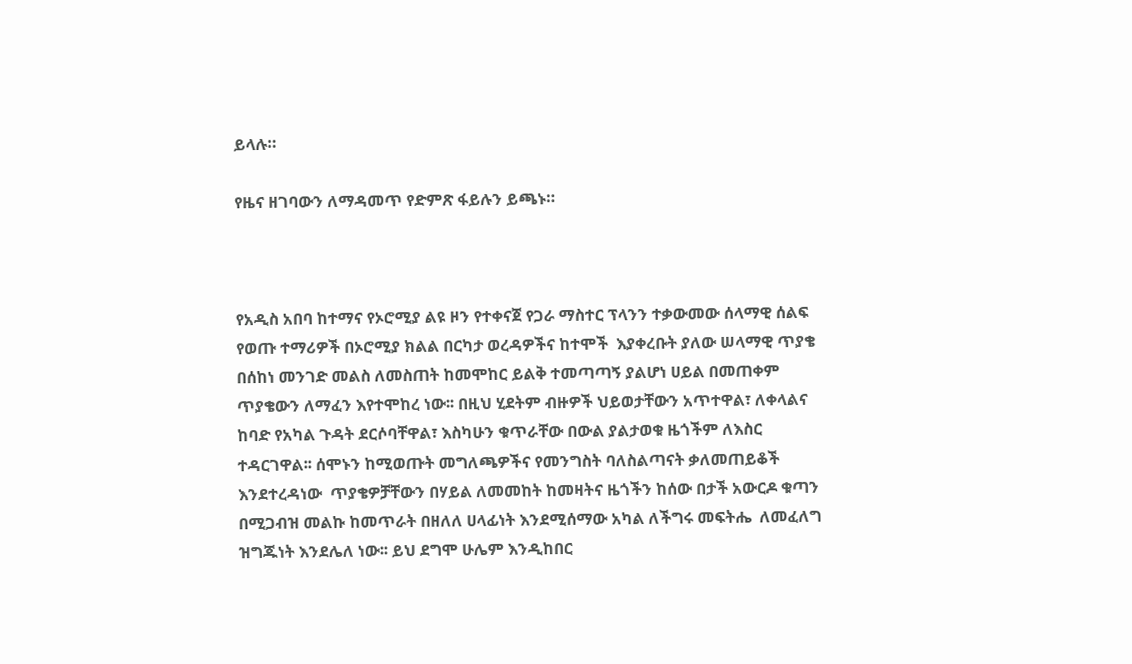ይላሉ።

የዜና ዘገባውን ለማዳመጥ የድምጽ ፋይሉን ይጫኑ።



የአዲስ አበባ ከተማና የኦሮሚያ ልዩ ዞን የተቀናጀ የጋራ ማስተር ፕላንን ተቃውመው ሰላማዊ ሰልፍ የወጡ ተማሪዎች በኦሮሚያ ክልል በርካታ ወረዳዎችና ከተሞች  እያቀረቡት ያለው ሠላማዊ ጥያቄ በሰከነ መንገድ መልስ ለመስጠት ከመሞከር ይልቅ ተመጣጣኝ ያልሆነ ሀይል በመጠቀም ጥያቄውን ለማፈን እየተሞከረ ነው፡፡ በዚህ ሂደትም ብዙዎች ህይወታቸውን አጥተዋል፣ ለቀላልና ከባድ የአካል ጉዳት ደርሶባቸዋል፣ እስካሁን ቁጥራቸው በውል ያልታወቁ ዜጎችም ለእስር ተዳርገዋል፡፡ ሰሞኑን ከሚወጡት መግለጫዎችና የመንግስት ባለስልጣናት ቃለመጠይቆች እንደተረዳነው  ጥያቄዎቻቸውን በሃይል ለመመከት ከመዛትና ዜጎችን ከሰው በታች አውርዶ ቁጣን በሚጋብዝ መልኩ ከመጥራት በዘለለ ሀላፊነት እንደሚሰማው አካል ለችግሩ መፍትሔ  ለመፈለግ ዝግጁነት እንደሌለ ነው፡፡ ይህ ደግሞ ሁሌም እንዲከበር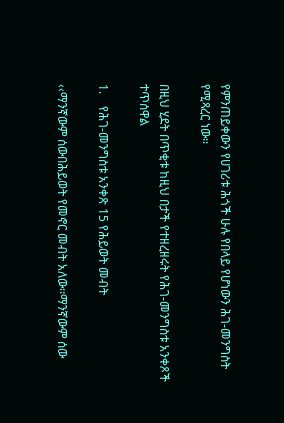የምንጠይቀውን የሀገሪቱ ሕጎች ሁሉ የበላይ የሆነውን ሕገ-መንግስት የሚጻረር ነው፡፡

በዚህ ሂደት በጥቂቱ ከዚህ በታች የተዘረዘሩት የሕገ-መንግስቱ አንቀጾች ተጥሰዋል

1.    የሕገ-መንግስቱ አንቀጽ 15 የሕይወት መብት

‹‹ማንኛውም ሰውበሕይወት የመኖር መብት አለው፡፡ማንኛውም ሰው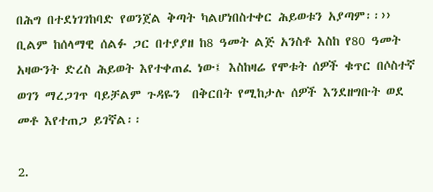በሕግ በተደነገገከባድ የወንጀል ቅጣት ካልሆነበስተቀር ሕይወቱን አያጣም፡፡›› ቢልም ከሰላማዊ ሰልፉ ጋር በተያያዘ ከ8 ዓመት ልጅ አንስቶ እስከ የ80 ዓመት አዛውንት ድረስ ሕይወት እየተቀጠፈ ነው፤ እስከዛሬ የሞቱት ሰዎች ቁጥር በሶስተኛ ወገን ማረጋገጥ ባይቻልም ጉዳዬን  በቅርበት የሚከታሉ ሰዎች እንደዘግቡት ወደ መቶ እየተጠጋ ይገኛል፡፡

2.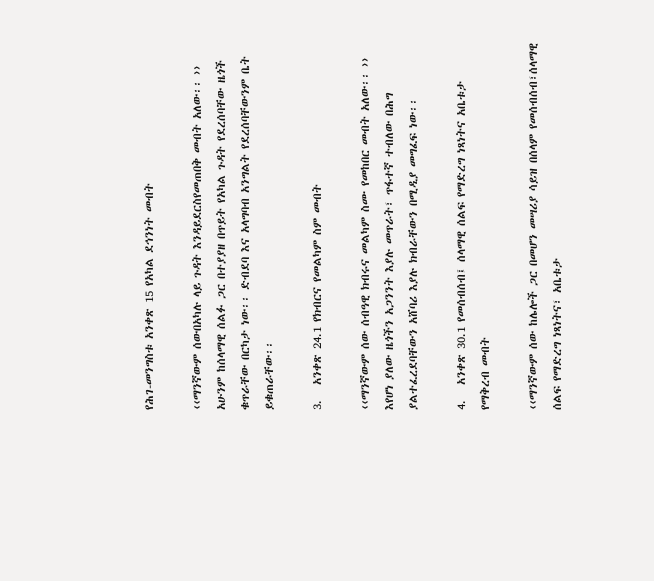የሕገ-መንግስቱ አንቀጽ 15 የአካል ደኅንነት መብት

‹‹ማንኛውም ሰውበአካሉ ላይ ጉዳት እንዳይደርስየመጠበቅ መብት አለው፡፡ ›› አሁንም ከሰላማዊ ሰልፉ ጋር በተያያዘ በጥይት የአካል ጉዳት የደረሰባቸው ዜጎች ቁጥራቸው በርካታ ነው፡፡ ድብደባ እና አላግባብ አንግልት የደረሰባቸውንም ቤት ይቁጠራቸው፡፡

3.   አንቀጽ 24.1 የክብርና የመልካም ስም መብት

‹‹ማንኛውም ሰው ሰብዓዊ ክብሩና መልካም ስሙ የመከበር መብት አለው፡፡ ›› እየሆነ ያለው ዜጎችን አጋንንት እያሉ መጥራት፣ ጥፋተኛ ተብለው በሕግ ያልተፈረደባቸውን አሸባሪ እያሉ ክብራቸውን በሚዲያ መግፈፍ ነው፡፡

4.   አንቀጽ 30.1 የመሰብሰብ፤ ሰላማዊ ሰልፍ የማድረግ ነጻነትና አቤቱታ የማቅረብ መብት

‹‹ማንኛውም ሰው ከሌሎች ጋር በመሆን መሣሪያ ሳይዝ በሰላም የመሰብሰብ፣ሰላማዊ ሰልፍ የማድረግ ነጻነትና፣ አቤቱታ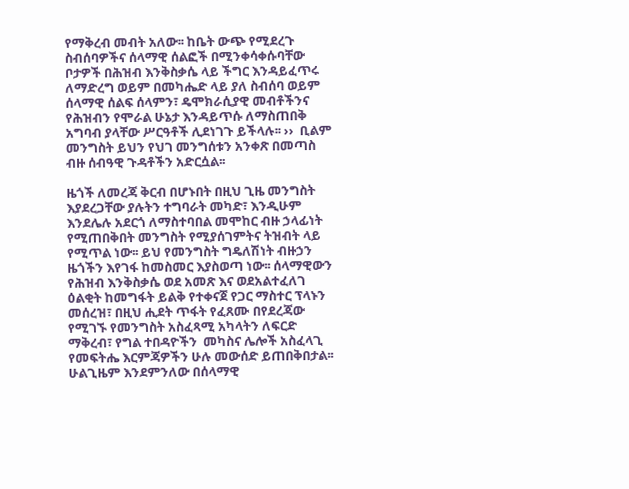የማቅረብ መብት አለው፡፡ ከቤት ውጭ የሚደረጉ ስብሰባዎችና ሰላማዊ ሰልፎች በሚንቀሳቀሱባቸው ቦታዎች በሕዝብ እንቅስቃሴ ላይ ችግር እንዳይፈጥሩ ለማድረግ ወይም በመካሔድ ላይ ያለ ስብሰባ ወይም ሰላማዊ ሰልፍ ሰላምን፣ ዴሞክራሲያዊ መብቶችንና የሕዝብን የሞራል ሁኔታ እንዳይጥሱ ለማስጠበቅ አግባብ ያላቸው ሥርዓቶች ሊደነገጉ ይችላሉ፡፡ ››  ቢልም መንግስት ይህን የህገ መንግሰቱን አንቀጽ በመጣስ ብዙ ሰብዓዊ ጉዳቶችን አድርሷል፡፡

ዜጎች ለመረጃ ቅርብ በሆኑበት በዚህ ጊዜ መንግስት እያደረጋቸው ያሉትን ተግባራት መካድ፣ እንዲሁም እንደሌሉ አደርጎ ለማስተባበል መሞከር ብዙ ኃላፊነት የሚጠበቅበት መንግስት የሚያሰገምትና ትዝብት ላይ የሚጥል ነው፡፡ ይህ የመንግስት ግዴለሽነት ብዙኃን ዜጎችን እየገፋ ከመስመር እያስወጣ ነው፡፡ ሰላማዊውን የሕዝብ እንቅስቃሴ ወደ አመጽ እና ወደአልተፈለገ ዕልቂት ከመግፋት ይልቅ የተቀናጀ የጋር ማስተር ፕላኑን  መሰረዝ፣ በዚህ ሒደት ጥፋት የፈጸሙ በየደረጃው የሚገኙ የመንግስት አስፈጻሚ አካላትን ለፍርድ ማቅረብ፣ የግል ተበዳዮችን  መካስና ሌሎች አስፈላጊ የመፍትሔ እርምጃዎችን ሁሉ መውሰድ ይጠበቅበታል፡፡  ሁልጊዜም እንደምንለው በሰላማዊ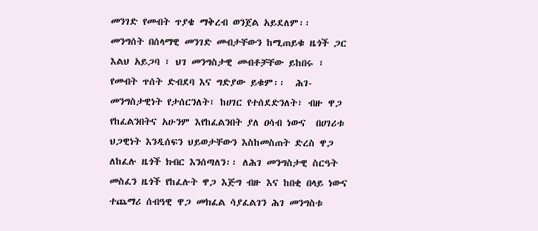መንገድ የመብት ጥያቄ ማቅረብ ወንጀል አይደለም፡፡  መንግሰት በሰላማዊ መንገድ መብታቸውን ከሚጠይቁ ዜጎች ጋር እልህ አይጋባ ፣ ህገ መንግስታዊ መብቶቻቸው ይከበሩ ፣ የመብት ጥሰት ድብደባ እና ግድያው ይቁም፡፡  ሕገ-መንግስታዊነት የታሰርንለት፣ ከሀገር የተሰደድንለት፣ ብዙ ዋጋ የከፈልንበትና አሁንም እየከፈልንበት ያለ ዐሳብ ነውና  በሀገሪቱ ህጋዊነት እንዲሰፍን ህይወታቸውን እስከመስጠት ድረስ ዋጋ ለከፈሉ ዜጎች ክብር እንሰጣለን፡፡ ለሕገ መንግስታዊ ስርዓት መስፈን ዜጎች የከፈሉት ዋጋ እጅግ ብዙ እና ከበቂ በላይ ነውና ተጨማሪ ሰብዓዊ ዋጋ መክፈል ሳያፈልገን ሕገ መንግስቱ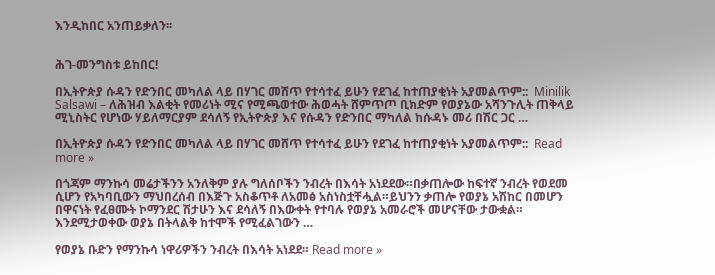እንዲከበር አንጠይቃለን፡፡


ሕገ-መንግስቱ ይከበር!

በኢትዮጵያ ሱዳን የድንበር መካለል ላይ በሃገር መሸጥ የተሳተፈ ይሁን የደገፈ ከተጠያቂነት አያመልጥም::  Minilik Salsawi – ለሕዝብ እልቂት የመሪነት ሚና የሚጫወተው ሕወሓት ሸምጥጦ ቢክድም የወያኔው አሻንጉሊት ጠቅላይ ሚኒስትር የሆነው ሃይለማርያም ደሳለኝ የኢትዮጵያ እና የሱዳን የድንበር ማካለል ከሱዳኑ መሪ በሽር ጋር …

በኢትዮጵያ ሱዳን የድንበር መካለል ላይ በሃገር መሸጥ የተሳተፈ ይሁን የደገፈ ከተጠያቂነት አያመልጥም::  Read more »

በጎጃም ማንኩሳ መሬታችንን አንለቅም ያሉ ግለሰቦችን ንብረት በእሳት አነደደው።በቃጠሎው ከፍተኛ ንብረት የወደመ ሲሆን የአካባቢውን ማህበረሰብ በእጅጉ አስቆጥቶ ለአመፅ አስነስቷቸሗል።ይህንን ቃጠሎ የወያኔ አሽከር በመሆን በዋናነት የፈፀሙት ኮማንደር ሽታሁን እና ደሳለኝ በእውቀት የተባሉ የወያኔ አመራሮች መሆናቸው ታውቋል። እንደሚታወቀው ወያኔ በትላልቅ ከተሞች የሚፈልገውን …

የወያኔ ቡድን የማንኩሳ ነዋሪዎችን ንብረት በእሳት አነደደ። Read more »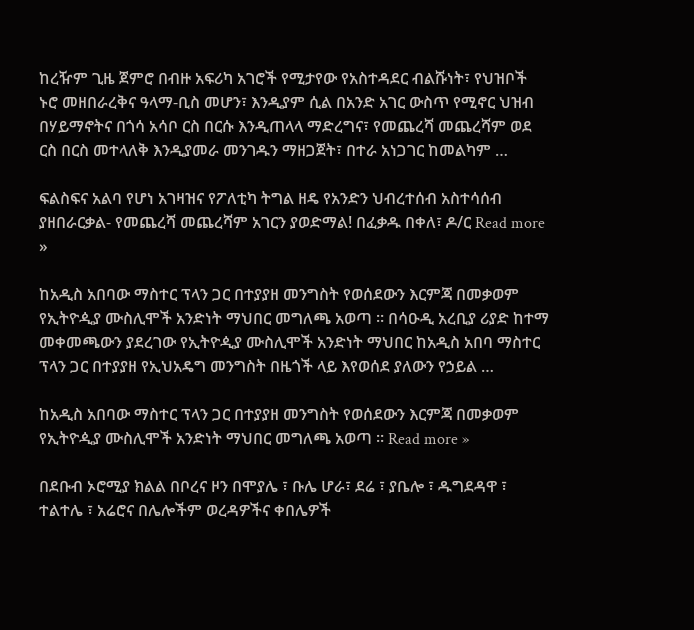ከረዥም ጊዜ ጀምሮ በብዙ አፍሪካ አገሮች የሚታየው የአስተዳደር ብልሹነት፣ የህዝቦች ኑሮ መዘበራረቅና ዓላማ-ቢስ መሆን፣ እንዲያም ሲል በአንድ አገር ውስጥ የሚኖር ህዝብ በሃይማኖትና በጎሳ አሳቦ ርስ በርሱ እንዲጠላላ ማድረግና፣ የመጨረሻ መጨረሻም ወደ ርስ በርስ መተላለቅ እንዲያመራ መንገዱን ማዘጋጀት፣ በተራ አነጋገር ከመልካም …

ፍልስፍና አልባ የሆነ አገዛዝና የፖለቲካ ትግል ዘዴ የአንድን ህብረተሰብ አስተሳሰብ ያዘበራርቃል- የመጨረሻ መጨረሻም አገርን ያወድማል! በፈቃዱ በቀለ፣ ዶ/ር Read more »

ከአዲስ አበባው ማስተር ፕላን ጋር በተያያዘ መንግስት የወሰደውን እርምጃ በመቃወም የኢትዮዺያ ሙስሊሞች አንድነት ማህበር መግለጫ አወጣ ። በሳዑዲ አረቢያ ሪያድ ከተማ መቀመጫውን ያደረገው የኢትዮዺያ ሙስሊሞች አንድነት ማህበር ከአዲስ አበባ ማስተር ፕላን ጋር በተያያዘ የኢህአዴግ መንግስት በዜጎች ላይ እየወሰደ ያለውን የኃይል …

ከአዲስ አበባው ማስተር ፕላን ጋር በተያያዘ መንግስት የወሰደውን እርምጃ በመቃወም የኢትዮዺያ ሙስሊሞች አንድነት ማህበር መግለጫ አወጣ ። Read more »

በደቡብ ኦሮሚያ ክልል በቦረና ዞን በሞያሌ ፣ ቡሌ ሆራ፣ ደሬ ፣ ያቤሎ ፣ ዱግደዳዋ ፣ ተልተሌ ፣ አሬሮና በሌሎችም ወረዳዎችና ቀበሌዎች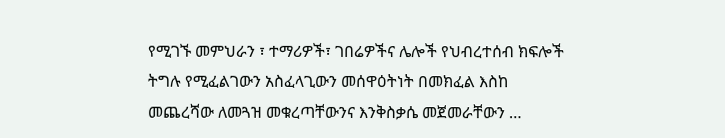የሚገኙ መምህራን ፣ ተማሪዎች፣ ገበሬዎችና ሌሎች የህብረተሰብ ክፍሎች ትግሉ የሚፈልገውን አስፈላጊውን መሰዋዕትነት በመክፈል እስከ መጨረሻው ለመጓዝ መቁረጣቸውንና እንቅስቃሴ መጀመራቸውን …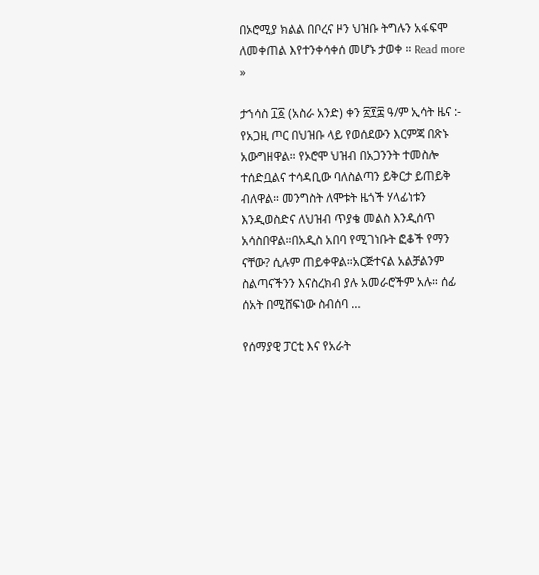በኦሮሚያ ክልል በቦረና ዞን ህዝቡ ትግሉን አፋፍሞ ለመቀጠል እየተንቀሳቀሰ መሆኑ ታወቀ ። Read more »

ታኀሳስ ፲፩ (አስራ አንድ) ቀን ፳፻፰ ዓ/ም ኢሳት ዜና :- የአጋዚ ጦር በህዝቡ ላይ የወሰደውን እርምጃ በጽኑ አውግዘዋል። የኦሮሞ ህዝብ በአጋንንት ተመስሎ ተሰድቧልና ተሳዳቢው ባለስልጣን ይቅርታ ይጠይቅ ብለዋል። መንግስት ለሞቱት ዜጎች ሃላፊነቱን እንዲወስድና ለህዝብ ጥያቄ መልስ እንዲሰጥ አሳስበዋል።በአዲስ አበባ የሚገነቡት ፎቆች የማን ናቸው? ሲሉም ጠይቀዋል።አርጅተናል አልቻልንም ስልጣናችንን እናስረክብ ያሉ አመራሮችም አሉ። ሰፊ ሰአት በሚሸፍነው ስብሰባ …

የሰማያዊ ፓርቲ እና የአራት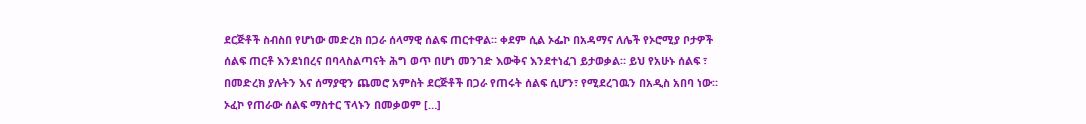ደርጅቶች ስብስበ የሆነው መድረክ በጋራ ሰላማዊ ሰልፍ ጠርተዋል። ቀደም ሲል ኦፌኮ በአዳማና ለሌች የኦሮሚያ ቦታዎች ሰልፍ ጠርቶ እንደነበረና በባላስልጣናት ሕግ ወጥ በሆነ መንገድ እውቅና እንደተነፈገ ይታወቃል። ይህ የአሁኑ ሰልፍ ፣ በመድረክ ያሉትን እና ሰማያዊን ጨመሮ አምስት ደርጅቶች በጋራ የጠሩት ሰልፍ ሲሆን፣ የሚደረገዉን በአዲስ አበባ ነው። ኦፈኮ የጠራው ሰልፍ ማስተር ፕላኑን በመቃወም […]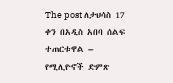The post ለታህሳስ 17 ቀን በአዲስ አበባ ሰልፍ ተጠርቱዋል – የሚሊዮኖች ድምጽ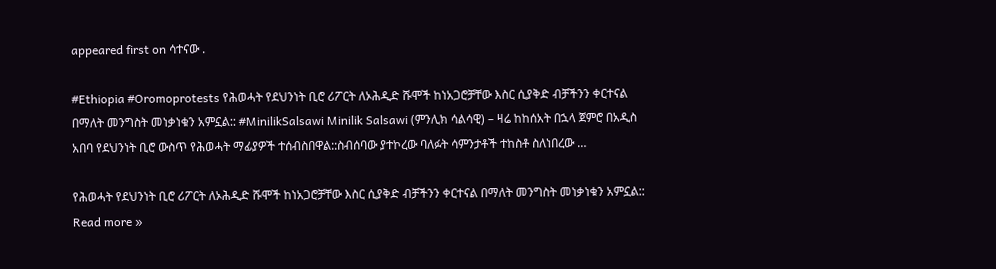appeared first on ሳተናው .

#Ethiopia #Oromoprotests የሕወሓት የደህንነት ቢሮ ሪፖርት ለኦሕዲድ ሹሞች ከነአጋሮቻቸው እስር ሲያቅድ ብቻችንን ቀርተናል በማለት መንግስት መነቃነቁን አምኗል:: #MinilikSalsawi Minilik Salsawi (ምንሊክ ሳልሳዊ) – ዛሬ ከከሰአት በኋላ ጀምሮ በአዲስ አበባ የደህንነት ቢሮ ውስጥ የሕወሓት ማፊያዎች ተሰብስበዋል::ስብሰባው ያተኮረው ባለፉት ሳምንታቶች ተከስቶ ስለነበረው …

የሕወሓት የደህንነት ቢሮ ሪፖርት ለኦሕዲድ ሹሞች ከነአጋሮቻቸው እስር ሲያቅድ ብቻችንን ቀርተናል በማለት መንግስት መነቃነቁን አምኗል:: Read more »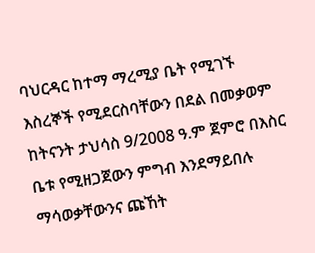ባህርዳር ከተማ ማረሚያ ቤት የሚገኙ እስረኞች የሚደርስባቸውን በደል በመቃወም ከትናንት ታህሳስ 9/2008 ዓ.ም ጀምሮ በእስር ቤቱ የሚዘጋጀውን ምግብ እንደማይበሉ ማሳወቃቸውንና ጩኸት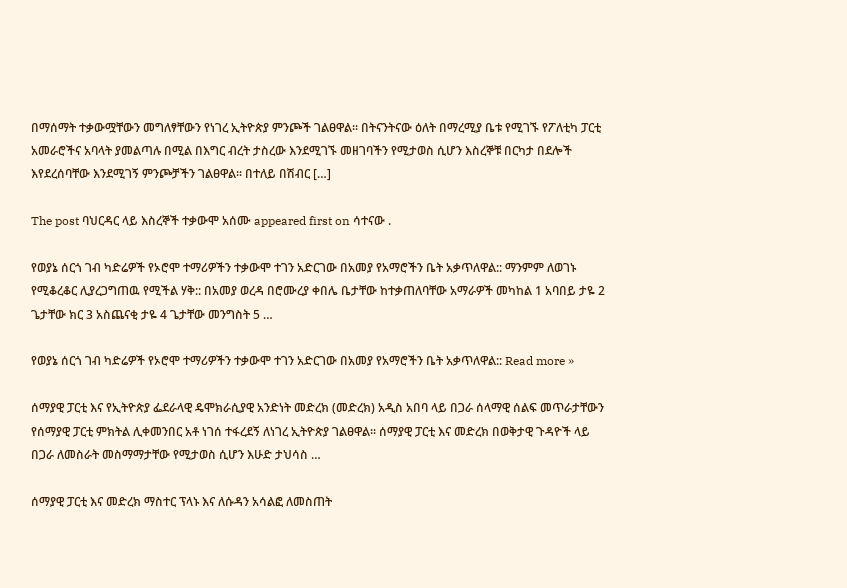በማሰማት ተቃውሟቸውን መግለፃቸውን የነገረ ኢትዮጵያ ምንጮች ገልፀዋል፡፡ በትናንትናው ዕለት በማረሚያ ቤቱ የሚገኙ የፖለቲካ ፓርቲ አመራሮችና አባላት ያመልጣሉ በሚል በእግር ብረት ታስረው እንደሚገኙ መዘገባችን የሚታወስ ሲሆን እስረኞቹ በርካታ በደሎች እየደረሰባቸው እንደሚገኝ ምንጮቻችን ገልፀዋል፡፡ በተለይ በሽብር […]

The post ባህርዳር ላይ እስረኞች ተቃውሞ አሰሙ appeared first on ሳተናው .

የወያኔ ሰርጎ ገብ ካድሬዎች የኦሮሞ ተማሪዎችን ተቃውሞ ተገን አድርገው በአመያ የአማሮችን ቤት አቃጥለዋል:: ማንምም ለወገኑ የሚቆረቆር ሊያረጋግጠዉ የሚችል ሃቅ:: በአመያ ወረዳ በሮሙረያ ቀበሌ ቤታቸው ከተቃጠለባቸው አማራዎች መካከል 1 አባበይ ታዬ 2 ጌታቸው ክር 3 አስጨናቂ ታዬ 4 ጌታቸው መንግስት 5 …

የወያኔ ሰርጎ ገብ ካድሬዎች የኦሮሞ ተማሪዎችን ተቃውሞ ተገን አድርገው በአመያ የአማሮችን ቤት አቃጥለዋል:: Read more »

ሰማያዊ ፓርቲ እና የኢትዮጵያ ፌደራላዊ ዴሞክራሲያዊ አንድነት መድረክ (መድረክ) አዲስ አበባ ላይ በጋራ ሰላማዊ ሰልፍ መጥራታቸውን የሰማያዊ ፓርቲ ምክትል ሊቀመንበር አቶ ነገሰ ተፋረደኝ ለነገረ ኢትዮጵያ ገልፀዋል፡፡ ሰማያዊ ፓርቲ እና መድረክ በወቅታዊ ጉዳዮች ላይ በጋራ ለመስራት መስማማታቸው የሚታወስ ሲሆን እሁድ ታህሳስ …

ሰማያዊ ፓርቲ እና መድረክ ማስተር ፕላኑ እና ለሱዳን አሳልፎ ለመስጠት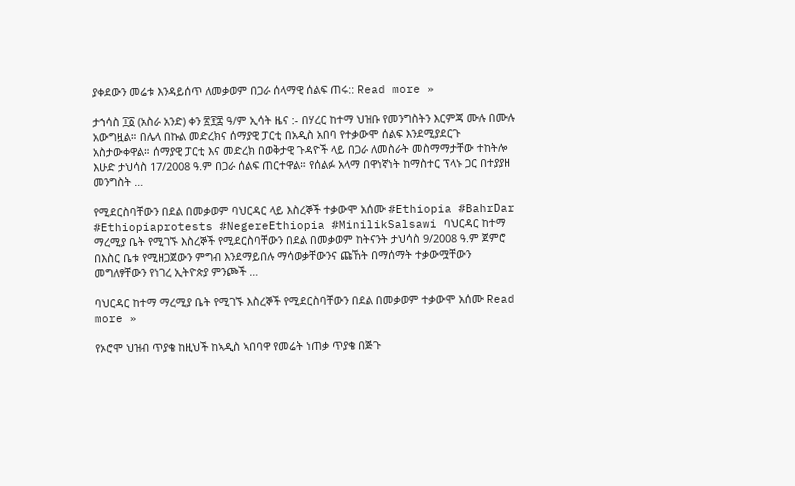ያቀደውን መሬቱ እንዳይሰጥ ለመቃወም በጋራ ሰላማዊ ሰልፍ ጠሩ:: Read more »

ታኀሳስ ፲፩ (አስራ አንድ) ቀን ፳፻፰ ዓ/ም ኢሳት ዜና :- በሃረር ከተማ ህዝቡ የመንግስትን እርምጃ ሙሉ በሙሉ አውግዟል። በሌላ በኩል መድረክና ሰማያዊ ፓርቲ በአዲስ አበባ የተቃውሞ ሰልፍ እንደሚያደርጉ አስታውቀዋል። ሰማያዊ ፓርቲ እና መድረክ በወቅታዊ ጉዳዮች ላይ በጋራ ለመስራት መስማማታቸው ተከትሎ እሁድ ታህሳስ 17/2008 ዓ.ም በጋራ ሰልፍ ጠርተዋል። የሰልፉ አላማ በዋነኛነት ከማስተር ፕላኑ ጋር በተያያዘ መንግስት …

የሚደርስባቸውን በደል በመቃወም ባህርዳር ላይ እስረኞች ተቃውሞ አሰሙ #Ethiopia #BahrDar #Ethiopiaprotests #NegereEthiopia #MinilikSalsawi ባህርዳር ከተማ ማረሚያ ቤት የሚገኙ እስረኞች የሚደርስባቸውን በደል በመቃወም ከትናንት ታህሳስ 9/2008 ዓ.ም ጀምሮ በእስር ቤቱ የሚዘጋጀውን ምግብ እንደማይበሉ ማሳወቃቸውንና ጩኸት በማሰማት ተቃውሟቸውን መግለፃቸውን የነገረ ኢትዮጵያ ምንጮች …

ባህርዳር ከተማ ማረሚያ ቤት የሚገኙ እስረኞች የሚደርስባቸውን በደል በመቃወም ተቃውሞ አሰሙ Read more »

የኦሮሞ ህዝብ ጥያቄ ከዚህች ከኣዲስ ኣበባዋ የመሬት ነጠቃ ጥያቄ በጅጉ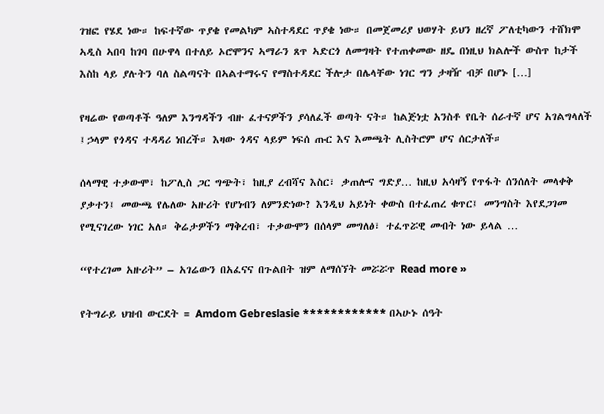ገዝፎ የሄደ ነው። ከፍተኛው ጥያቄ የመልካም ኣስተዳደር ጥያቄ ነው። በመጀመሪያ ህወሃት ይህን ዘረኛ ፖለቲካውን ተሸክሞ ኣዲስ ኣበባ ከገባ በሁዋላ በተለይ ኦሮሞንና ኣማራን ጸጥ ኣድርጎ ለመግዛት የተጠቀመው ዘዴ በነዚህ ክልሎች ውስጥ ከታች እስከ ላይ ያሉትን ባለ ስልጣናት በኣልተማሩና የማስተዳደር ችሎታ በሌላቸው ነገር ግን ታዛዥ ብቻ በሆኑ […]

የዛሬው የወጣቶች ዓለም እንግዳችን ብዙ ፈተናዎችን ያሳለፈች ወጣት ናት። ከልጅነቷ አንስቶ የቤት ሰራተኛ ሆና አገልግላለች ፤ኃላም የጎዳና ተዳዳሪ ነበረች። እዛው ጎዳና ላይም ነፍሰ ጡር እና እመጫት ሊስትሮም ሆና ሰርታለች።

ሰላማዊ ተቃውሞ፣ ከፖሊስ ጋር ግጭት፣ ከዚያ ረብሻና እስር፣ ቃጠሎና ግድያ… ከዚህ አሳዛኝ የጥፋት ሰንሰለት መላቀቅ ያቃተን፤ መውጫ የሌለው አዙሪት የሆነብን ለምንድነው? እንዲህ አይነት ቀውስ በተፈጠረ ቁጥር፤ መንግስት እየደጋገመ የሚናገረው ነገር አለ። ቅሬታዎችን ማቅረብ፣ ተቃውሞን በሰላም መግለፅ፣ ተፈጥሯዊ መብት ነው ይላል …

“የተረገመ አዙሪት” – አገሬውን በአፈናና በጉልበት ዝም ለማሰኘት መሯሯጥ Read more »

የትግራይ ህዝብ ውርደት = Amdom Gebreslasie ************ በኣሁኑ ሰዓት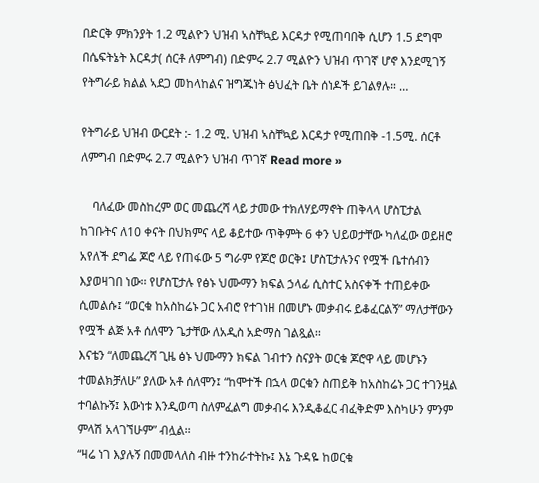በድርቅ ምክንያት 1.2 ሚልዮን ህዝብ ኣስቸኳይ እርዳታ የሚጠባበቅ ሲሆን 1.5 ደግሞ በሴፍትኔት እርዳታ( ሰርቶ ለምግብ) በድምሩ 2.7 ሚልዮን ህዝብ ጥገኛ ሆኖ እንደሚገኝ የትግራይ ክልል ኣደጋ መከላከልና ዝግጁነት ፅህፈት ቤት ሰነዶች ይገልፃሉ። …

የትግራይ ህዝብ ውርደት :- 1.2 ሚ. ህዝብ ኣስቸኳይ እርዳታ የሚጠበቅ -1.5ሚ. ሰርቶ ለምግብ በድምሩ 2.7 ሚልዮን ህዝብ ጥገኛ Read more »

    ባለፈው መስከረም ወር መጨረሻ ላይ ታመው ተክለሃይማኖት ጠቅላላ ሆስፒታል ከገቡትና ለ10 ቀናት በህክምና ላይ ቆይተው ጥቅምት 6 ቀን ህይወታቸው ካለፈው ወይዘሮ አየለች ደግፌ ጆሮ ላይ የጠፋው 5 ግራም የጆሮ ወርቅ፤ ሆስፒታሉንና የሟች ቤተሰብን እያወዛገበ ነው፡፡ የሆስፒታሉ የፅኑ ህሙማን ክፍል ኃላፊ ሲስተር አስናቀች ተጠይቀው ሲመልሱ፤ “ወርቁ ከአስከሬኑ ጋር አብሮ የተገነዘ በመሆኑ መቃብሩ ይቆፈርልኝ” ማለታቸውን የሟች ልጅ አቶ ሰለሞን ጌታቸው ለአዲስ አድማስ ገልጿል፡፡
እናቴን “ለመጨረሻ ጊዜ ፅኑ ህሙማን ክፍል ገብተን ስናያት ወርቁ ጆሮዋ ላይ መሆኑን ተመልክቻለሁ” ያለው አቶ ሰለሞን፤ “ከሞተች በኋላ ወርቁን ስጠይቅ ከአስከሬኑ ጋር ተገንዟል ተባልኩኝ፤ እውነቱ እንዲወጣ ስለምፈልግ መቃብሩ እንዲቆፈር ብፈቅድም እስካሁን ምንም ምላሽ አላገኘሁም” ብሏል፡፡
“ዛሬ ነገ እያሉኝ በመመላለስ ብዙ ተንከራተትኩ፤ እኔ ጉዳዬ ከወርቁ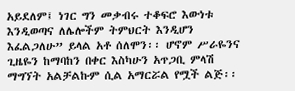አይደለም፤ ነገር ግን መቃብሩ ተቆፍሮ እውነቱ እንዲወጣና ለሌሎችም ትምህርት እንዲሆን እፈልጋለሁ” ይላል አቶ ሰለሞን፡፡ ሆኖም ሥራዬንና ጊዜዬን ከማባከን በቀር እስካሁን አጥጋቢ ምላሽ ማግኘት አልቻልኩም ሲል አማርሯል የሟች ልጅ፡፡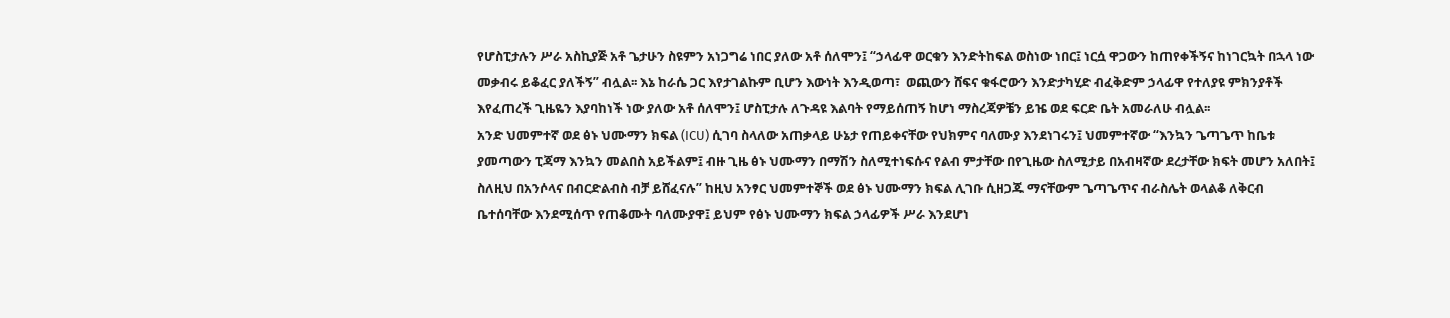የሆስፒታሉን ሥራ አስኪያጅ አቶ ጌታሁን ስዩምን አነጋግሬ ነበር ያለው አቶ ሰለሞን፤ “ኃላፊዋ ወርቁን እንድትከፍል ወስነው ነበር፤ ነርሷ ዋጋውን ከጠየቀችኝና ከነገርኳት በኋላ ነው መቃብሩ ይቆፈር ያለችኝ” ብሏል፡፡ እኔ ከራሴ ጋር እየታገልኩም ቢሆን እውነት እንዲወጣ፣  ወጪውን ሸፍና ቁፋሮውን እንድታካሂድ ብፈቅድም ኃላፊዋ የተለያዩ ምክንያቶች እየፈጠረች ጊዜዬን እያባከነች ነው ያለው አቶ ሰለሞን፤ ሆስፒታሉ ለጉዳዩ እልባት የማይሰጠኝ ከሆነ ማስረጃዎቼን ይዤ ወደ ፍርድ ቤት አመራለሁ ብሏል፡፡
አንድ ህመምተኛ ወደ ፅኑ ህሙማን ክፍል (ICU) ሲገባ ስላለው አጠቃላይ ሁኔታ የጠይቀናቸው የህክምና ባለሙያ እንደነገሩን፤ ህመምተኛው “እንኳን ጌጣጌጥ ከቤቱ ያመጣውን ፒጃማ እንኳን መልበስ አይችልም፤ ብዙ ጊዜ ፅኑ ህሙማን በማሽን ስለሚተነፍሱና የልብ ምታቸው በየጊዜው ስለሚታይ በአብዛኛው ደረታቸው ክፍት መሆን አለበት፤ ስለዚህ በአንሶላና በብርድልብስ ብቻ ይሸፈናሉ” ከዚህ አንፃር ህመምተኞች ወደ ፅኑ ህሙማን ክፍል ሊገቡ ሲዘጋጁ ማናቸውም ጌጣጌጥና ብራስሌት ወላልቆ ለቅርብ ቤተሰባቸው እንደሚሰጥ የጠቆሙት ባለሙያዋ፤ ይህም የፅኑ ህሙማን ክፍል ኃላፊዎች ሥራ እንደሆነ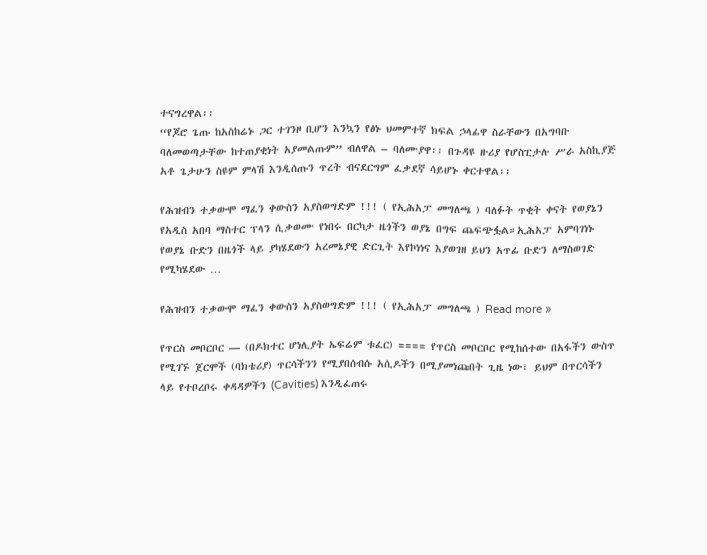ተናግረዋል፡፡
“የጆሮ ጌጡ ከአስከሬኑ ጋር ተገንዞ ቢሆን እንኳን የፅኑ ህመምተኛ ክፍል ኃላፊዋ ስራቸውን በአግባቡ ባለመወጣታቸው ከተጠያቂነት አያመልጡም” ብለዋል – ባለሙያዋ፡፡ በጉዳዩ ዙሪያ የሆስፒታሉ ሥራ አስኪያጅ አቶ ጌታሁን ስዩም ምላሽ እንዲሰጡን ጥረት ብናደርግም ፈቃደኛ ሳይሆኑ ቀርተዋል፡፡

የሕዝብን ተቃውሞ ማፈን ቀውስን አያስወግድም !!! ( የኢሕአፓ መግለጫ ) ባለፉት ጥቂት ቀናት የወያኔን የአዲስ አበባ ማስተር ፕላን ሲቃወሙ የነበሩ በርካታ ዜጎችን ወያኔ በግፍ ጨፍጭፏል።ኢሕአፓ አምባገነኑ የወያኔ ቡድን በዜጎች ላይ ያካሄደውን አረመኔያዊ ድርጊት እየኮነነና እያወገዘ ይህን አጥፊ ቡድን ለማስወገድ የሚካሄደው …

የሕዝብን ተቃውሞ ማፈን ቀውስን አያስወግድም !!! ( የኢሕአፓ መግለጫ ) Read more »

የጥርስ መቦርቦር — (በዶክተር ሆነሊያት ኤፍሬም ቱፈር) ==== የጥርስ መቦርቦር የሚከሰተው በአፋችን ውስጥ የሚገኙ ጀርሞች (ባክቴሪያ) ጥርሳችንን የሚያበሰብሱ አሲዶችን በሚያመነጩበት ጊዜ ነው፣ ይህም በጥርሳችን ላይ የተቦረቦሩ ቀዳዳዎችን (Cavities) እንዲፈጠሩ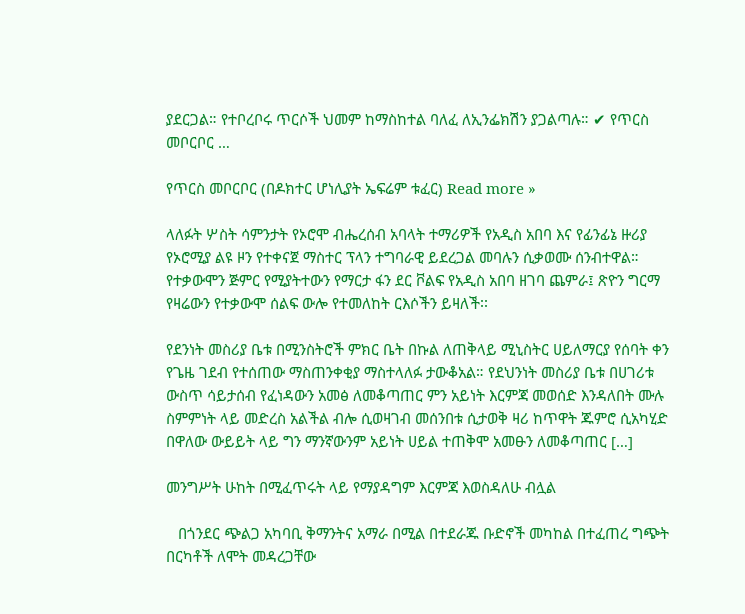ያደርጋል። የተቦረቦሩ ጥርሶች ህመም ከማስከተል ባለፈ ለኢንፌክሽን ያጋልጣሉ። ✔ የጥርስ መቦርቦር …

የጥርስ መቦርቦር (በዶክተር ሆነሊያት ኤፍሬም ቱፈር) Read more »

ላለፉት ሦስት ሳምንታት የኦሮሞ ብሔረሰብ አባላት ተማሪዎች የአዲስ አበባ እና የፊንፊኔ ዙሪያ የኦሮሚያ ልዩ ዞን የተቀናጀ ማስተር ፕላን ተግባራዊ ይደረጋል መባሉን ሲቃወሙ ሰንብተዋል። የተቃውሞን ጅምር የሚያትተውን የማርታ ፋን ደር ቮልፍ የአዲስ አበባ ዘገባ ጨምራ፤ ጽዮን ግርማ የዛሬውን የተቃውሞ ሰልፍ ውሎ የተመለከት ርእሶችን ይዛለች፡፡

የደንነት መስሪያ ቤቱ በሚንስትሮች ምክር ቤት በኩል ለጠቅላይ ሚኒስትር ሀይለማርያ የሰባት ቀን የጌዜ ገደብ የተሰጠው ማስጠንቀቂያ ማስተላለፉ ታውቆአል። የደህንነት መስሪያ ቤቱ በሀገሪቱ ውስጥ ሳይታሰብ የፈነዳውን አመፅ ለመቆጣጠር ምን አይነት እርምጃ መወሰድ እንዳለበት ሙሉ ስምምነት ላይ መድረስ አልችል ብሎ ሲወዛገብ መሰንበቱ ሲታወቅ ዛሪ ከጥዋት ጁምሮ ሲአካሂድ በዋለው ውይይት ላይ ግን ማንኛውንም አይነት ሀይል ተጠቅሞ አመፁን ለመቆጣጠር […]

መንግሥት ሁከት በሚፈጥሩት ላይ የማያዳግም እርምጃ እወስዳለሁ ብሏል

   በጎንደር ጭልጋ አካባቢ ቅማንትና አማራ በሚል በተደራጁ ቡድኖች መካከል በተፈጠረ ግጭት በርካቶች ለሞት መዳረጋቸው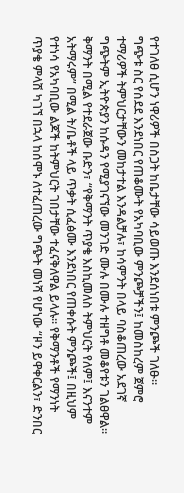የተገለፀ ሲሆን ነዋሪዎች በስጋት ከቤታቸው ሳይወጡ እንደሰነበቱ ምንጮች ገለፁ፡፡
ግጭቱ ስር የሰደደ እንደነበር የጠቆሙት የአካባቢው ምንጮቻችን፤ ከመስከረም ጀምሮ ተማሪዎች ትምህርታቸውን መከታተል እንዳልቻሉ፣ ከሳምንት በላይ ባስቆጠረው አደገኛ ግጭትም ኢትዮጵያን ከሱዳን የሚያገናኘው መንገድ ሙሉ በሙሉ ተዘግቶ መቆየቱን ገልፀዋል፡፡
ቅማንት በሚል የተደራጀው ቡድን፣ “የቅማንት ጥያቄ እስኪመለስ ትምህርት የለም፤ እናንተም አትማሩም” በሚል ት/ቤቶች ላይ ጥቃት ሲፈፅሙ እንደነበር የጠቀሱት ምንጮች፤ በዚህም የተነሳ የአካባቢው ልጆች ከትምህርት ገበታቸው ተፈናቅለዋል ይላሉ፡፡ የቅማንቶች የማንነት ጥያቄ ምላሽ ካገኘ በኋላ ከሰሞኑ ለተፈጠረው ግጭት መነሻ የሆነው “ዞን ይዋቀርልን፣ ድንበር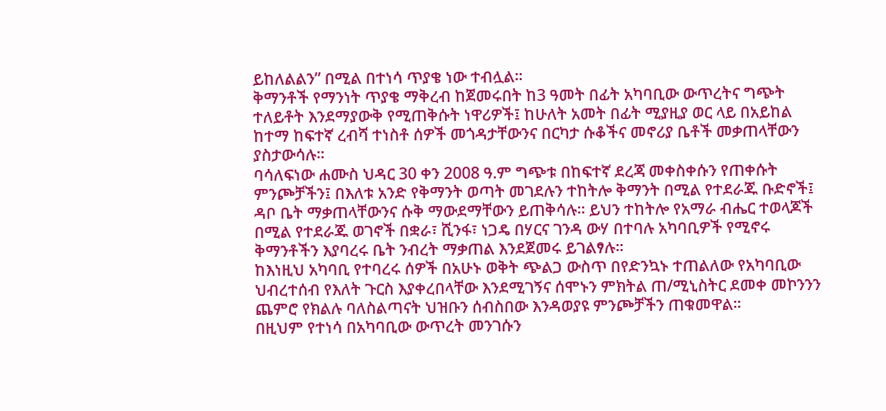ይከለልልን” በሚል በተነሳ ጥያቄ ነው ተብሏል፡፡
ቅማንቶች የማንነት ጥያቄ ማቅረብ ከጀመሩበት ከ3 ዓመት በፊት አካባቢው ውጥረትና ግጭት ተለይቶት እንደማያውቅ የሚጠቅሱት ነዋሪዎች፤ ከሁለት አመት በፊት ሚያዚያ ወር ላይ በአይከል ከተማ ከፍተኛ ረብሻ ተነስቶ ሰዎች መጎዳታቸውንና በርካታ ሱቆችና መኖሪያ ቤቶች መቃጠላቸውን ያስታውሳሉ፡፡
ባሳለፍነው ሐሙስ ህዳር 30 ቀን 2008 ዓ.ም ግጭቱ በከፍተኛ ደረጃ መቀስቀሱን የጠቀሱት ምንጮቻችን፤ በእለቱ አንድ የቅማንት ወጣት መገደሉን ተከትሎ ቅማንት በሚል የተደራጁ ቡድኖች፤ ዳቦ ቤት ማቃጠላቸውንና ሱቅ ማውደማቸውን ይጠቅሳሉ፡፡ ይህን ተከትሎ የአማራ ብሔር ተወላጆች በሚል የተደራጁ ወገኖች በቋራ፣ ሺንፋ፣ ነጋዴ በሃርና ገንዳ ውሃ በተባሉ አካባቢዎች የሚኖሩ ቅማንቶችን እያባረሩ ቤት ንብረት ማቃጠል እንደጀመሩ ይገልፃሉ፡፡
ከእነዚህ አካባቢ የተባረሩ ሰዎች በአሁኑ ወቅት ጭልጋ ውስጥ በየድንኳኑ ተጠልለው የአካባቢው ህብረተሰብ የእለት ጉርስ እያቀረበላቸው እንደሚገኝና ሰሞኑን ምክትል ጠ/ሚኒስትር ደመቀ መኮንንን ጨምሮ የክልሉ ባለስልጣናት ህዝቡን ሰብስበው እንዳወያዩ ምንጮቻችን ጠቁመዋል፡፡
በዚህም የተነሳ በአካባቢው ውጥረት መንገሱን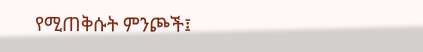የሚጠቅሱት ምንጮች፤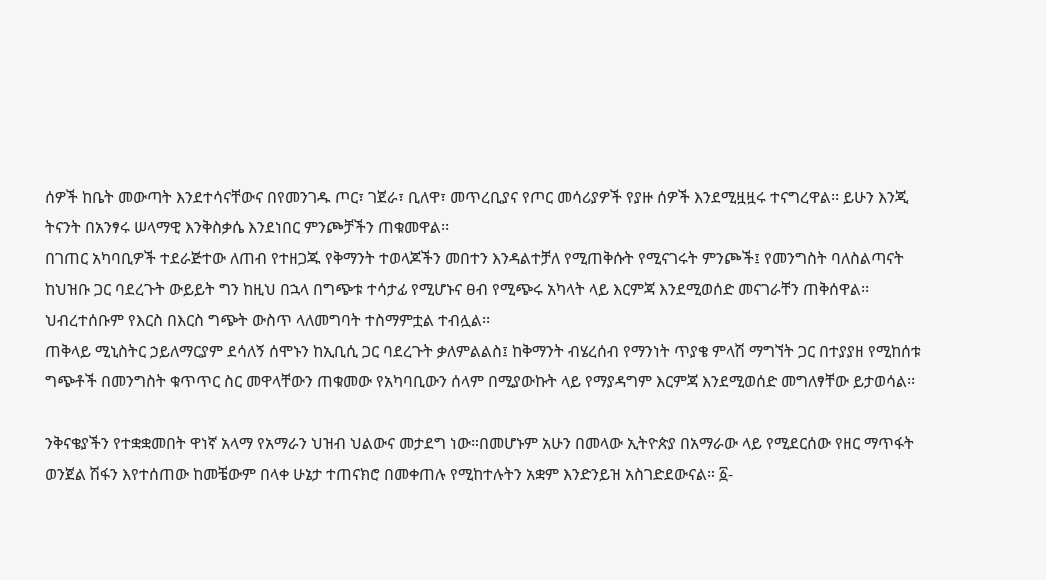ሰዎች ከቤት መውጣት እንደተሳናቸውና በየመንገዱ ጦር፣ ገጀራ፣ ቢለዋ፣ መጥረቢያና የጦር መሳሪያዎች የያዙ ሰዎች እንደሚዟዟሩ ተናግረዋል፡፡ ይሁን እንጂ ትናንት በአንፃሩ ሠላማዊ እንቅስቃሴ እንደነበር ምንጮቻችን ጠቁመዋል፡፡
በገጠር አካባቢዎች ተደራጅተው ለጠብ የተዘጋጁ የቅማንት ተወላጆችን መበተን እንዳልተቻለ የሚጠቅሱት የሚናገሩት ምንጮች፤ የመንግስት ባለስልጣናት ከህዝቡ ጋር ባደረጉት ውይይት ግን ከዚህ በኋላ በግጭቱ ተሳታፊ የሚሆኑና ፀብ የሚጭሩ አካላት ላይ እርምጃ እንደሚወሰድ መናገራቸን ጠቅሰዋል፡፡ ህብረተሰቡም የእርስ በእርስ ግጭት ውስጥ ላለመግባት ተስማምቷል ተብሏል፡፡
ጠቅላይ ሚኒስትር ኃይለማርያም ደሳለኝ ሰሞኑን ከኢቢሲ ጋር ባደረጉት ቃለምልልስ፤ ከቅማንት ብሄረሰብ የማንነት ጥያቄ ምላሽ ማግኘት ጋር በተያያዘ የሚከሰቱ ግጭቶች በመንግስት ቁጥጥር ስር መዋላቸውን ጠቁመው የአካባቢውን ሰላም በሚያውኩት ላይ የማያዳግም እርምጃ እንደሚወሰድ መግለፃቸው ይታወሳል፡፡

ንቅናቄያችን የተቋቋመበት ዋነኛ አላማ የአማራን ህዝብ ህልውና መታደግ ነው።በመሆኑም አሁን በመላው ኢትዮጵያ በአማራው ላይ የሚደርሰው የዘር ማጥፋት ወንጀል ሽፋን እየተሰጠው ከመቼውም በላቀ ሁኔታ ተጠናክሮ በመቀጠሉ የሚከተሉትን አቋም እንድንይዝ አስገድደውናል። ፩-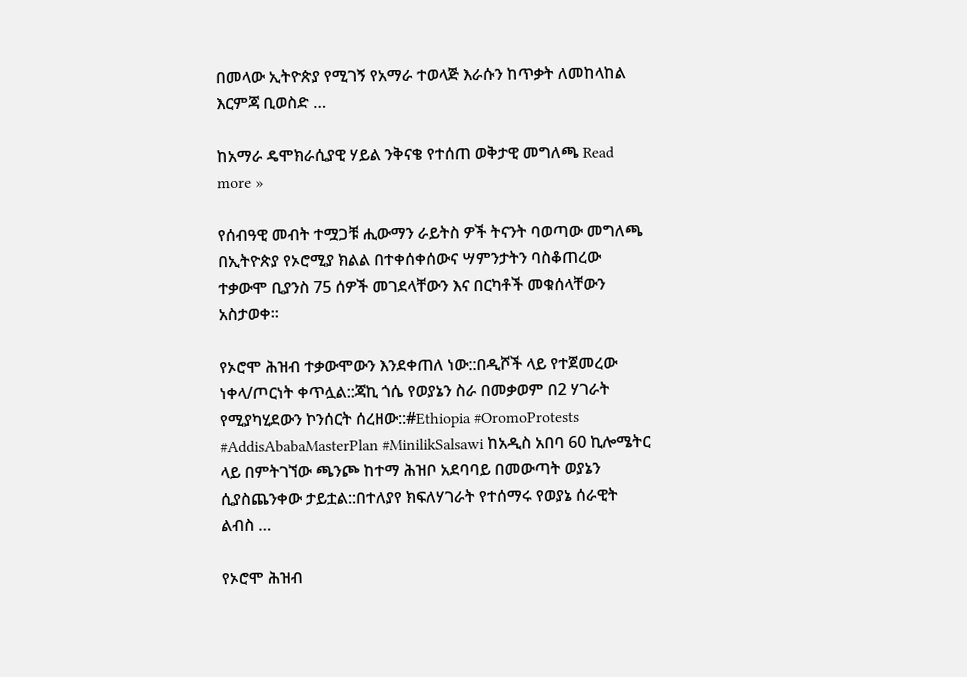በመላው ኢትዮጵያ የሚገኝ የአማራ ተወላጅ እራሱን ከጥቃት ለመከላከል እርምጃ ቢወስድ …

ከአማራ ዴሞክራሲያዊ ሃይል ንቅናቄ የተሰጠ ወቅታዊ መግለጫ Read more »

የሰብዓዊ መብት ተሟጋቹ ሒውማን ራይትስ ዎች ትናንት ባወጣው መግለጫ በኢትዮጵያ የኦሮሚያ ክልል በተቀሰቀሰውና ሣምንታትን ባስቆጠረው ተቃውሞ ቢያንስ 75 ሰዎች መገደላቸውን እና በርካቶች መቁሰላቸውን አስታወቀ።

የኦሮሞ ሕዝብ ተቃውሞውን እንደቀጠለ ነው::በዲሾች ላይ የተጀመረው ነቀላ/ጦርነት ቀጥሏል::ጃኪ ጎሴ የወያኔን ስራ በመቃወም በ2 ሃገራት የሚያካሂደውን ኮንሰርት ሰረዘው::#Ethiopia #OromoProtests #AddisAbabaMasterPlan #MinilikSalsawi ከአዲስ አበባ 60 ኪሎሜትር ላይ በምትገኘው ጫንጮ ከተማ ሕዝቦ አደባባይ በመውጣት ወያኔን ሲያስጨንቀው ታይቷል::በተለያየ ክፍለሃገራት የተሰማሩ የወያኔ ሰራዊት ልብስ …

የኦሮሞ ሕዝብ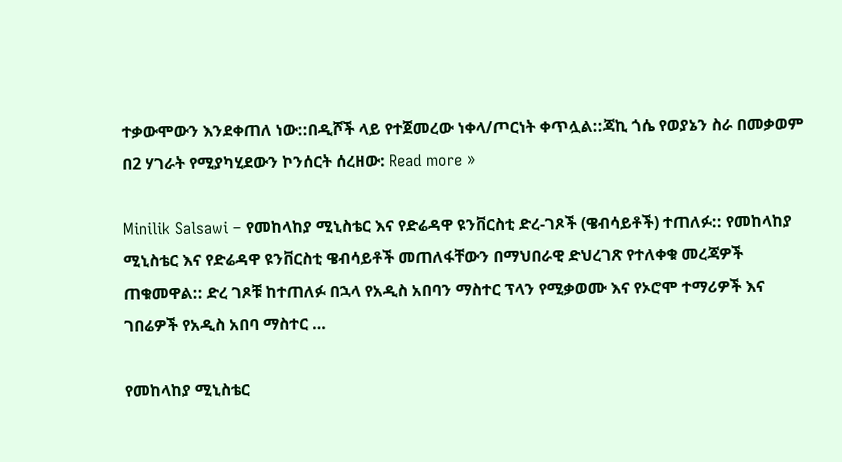ተቃውሞውን እንደቀጠለ ነው::በዲሾች ላይ የተጀመረው ነቀላ/ጦርነት ቀጥሏል::ጃኪ ጎሴ የወያኔን ስራ በመቃወም በ2 ሃገራት የሚያካሂደውን ኮንሰርት ሰረዘው: Read more »

Minilik Salsawi – የመከላከያ ሚኒስቴር እና የድሬዳዋ ዩንቨርስቲ ድረ-ገጾች (ዌብሳይቶች) ተጠለፉ:: የመከላከያ ሚኒስቴር እና የድሬዳዋ ዩንቨርስቲ ዌብሳይቶች መጠለፋቸውን በማህበራዊ ድህረገጽ የተለቀቁ መረጃዎች ጠቁመዋል:: ድረ ገጾቹ ከተጠለፉ በኋላ የአዲስ አበባን ማስተር ፕላን የሚቃወሙ እና የኦሮሞ ተማሪዎች እና ገበሬዎች የአዲስ አበባ ማስተር …

የመከላከያ ሚኒስቴር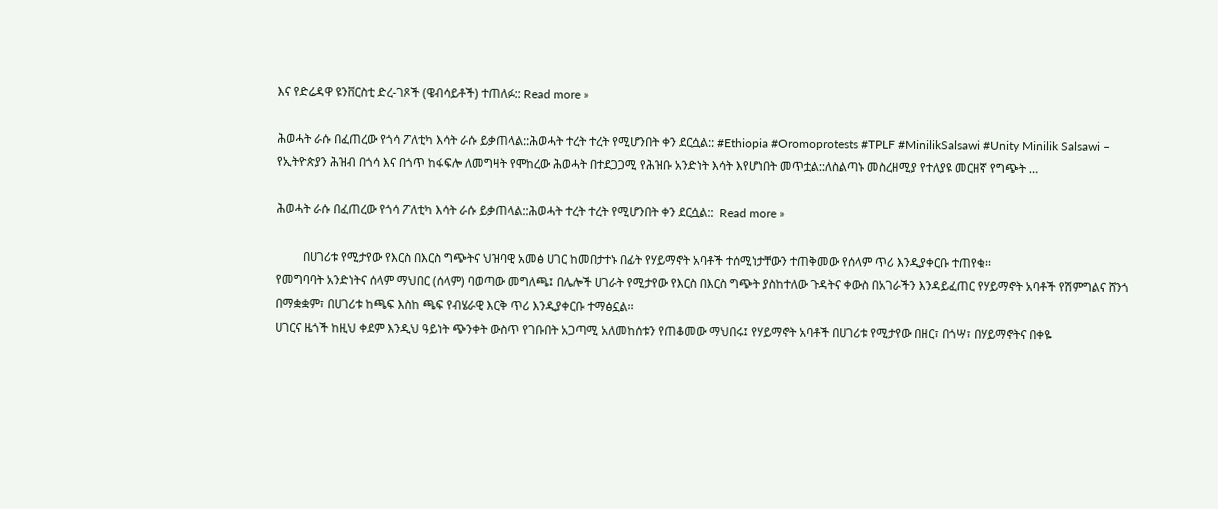እና የድሬዳዋ ዩንቨርስቲ ድረ-ገጾች (ዌብሳይቶች) ተጠለፉ:: Read more »

ሕወሓት ራሱ በፈጠረው የጎሳ ፖለቲካ እሳት ራሱ ይቃጠላል::ሕወሓት ተረት ተረት የሚሆንበት ቀን ደርሷል:: #Ethiopia #Oromoprotests #TPLF #MinilikSalsawi #Unity Minilik Salsawi – የኢትዮጵያን ሕዝብ በጎሳ እና በጎጥ ከፋፍሎ ለመግዛት የሞከረው ሕወሓት በተደጋጋሚ የሕዝቡ አንድነት እሳት እየሆነበት መጥቷል::ለስልጣኑ መስረዘሚያ የተለያዩ መርዘኛ የግጭት …

ሕወሓት ራሱ በፈጠረው የጎሳ ፖለቲካ እሳት ራሱ ይቃጠላል::ሕወሓት ተረት ተረት የሚሆንበት ቀን ደርሷል::  Read more »

         በሀገሪቱ የሚታየው የእርስ በእርስ ግጭትና ህዝባዊ አመፅ ሀገር ከመበታተኑ በፊት የሃይማኖት አባቶች ተሰሚነታቸውን ተጠቅመው የሰላም ጥሪ እንዲያቀርቡ ተጠየቁ፡፡
የመግባባት አንድነትና ሰላም ማህበር (ሰላም) ባወጣው መግለጫ፤ በሌሎች ሀገራት የሚታየው የእርስ በእርስ ግጭት ያስከተለው ጉዳትና ቀውስ በአገራችን እንዳይፈጠር የሃይማኖት አባቶች የሽምግልና ሸንጎ በማቋቋም፣ በሀገሪቱ ከጫፍ እስከ ጫፍ የብሄራዊ እርቅ ጥሪ እንዲያቀርቡ ተማፅኗል፡፡
ሀገርና ዜጎች ከዚህ ቀደም እንዲህ ዓይነት ጭንቀት ውስጥ የገቡበት አጋጣሚ አለመከሰቱን የጠቆመው ማህበሩ፤ የሃይማኖት አባቶች በሀገሪቱ የሚታየው በዘር፣ በጎሣ፣ በሃይማኖትና በቀዬ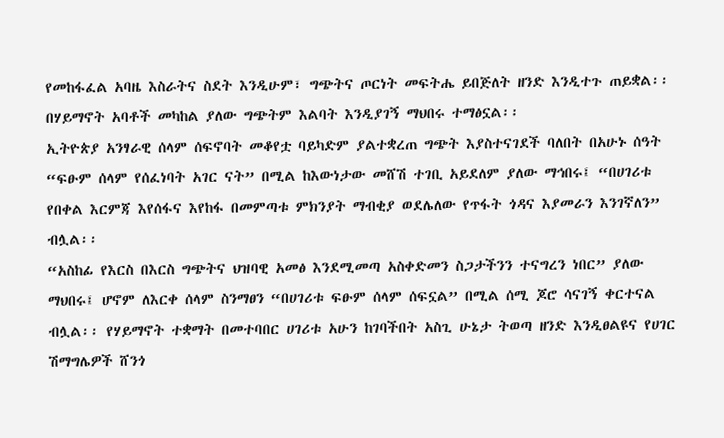የመከፋፈል አባዜ እስራትና ስደት እንዲሁም፣ ግጭትና ጦርነት መፍትሔ ይበጅለት ዘንድ እንዲተጉ ጠይቋል፡፡ በሃይማኖት አባቶች መካከል ያለው ግጭትም እልባት እንዲያገኝ ማህበሩ ተማፅኗል፡፡
ኢትዮጵያ አንፃራዊ ሰላም ሰፍኖባት መቆየቷ ባይካድም ያልተቋረጠ ግጭት እያስተናገደች ባለበት በአሁኑ ሰዓት “ፍፁም ሰላም የሰፈነባት አገር ናት” በሚል ከእውነታው መሸሽ ተገቢ አይደለም ያለው ማኅበሩ፤ “በሀገሪቱ የበቀል እርምጃ እየሰፋና እየከፋ በመምጣቱ ምክንያት ማብቂያ ወደሌለው የጥፋት ጎዳና እያመራን እንገኛለን” ብሏል፡፡
“አስከፊ የእርስ በእርስ ግጭትና ህዝባዊ አመፅ እንደሚመጣ አስቀድመን ስጋታችንን ተናግረን ነበር” ያለው ማህበሩ፤ ሆኖም ለእርቀ ሰላም ስንማፀን “በሀገሪቱ ፍፁም ሰላም ሰፍኗል” በሚል ሰሚ ጆሮ ሳናገኝ ቀርተናል ብሏል፡፡ የሃይማኖት ተቋማት በመተባበር ሀገሪቱ አሁን ከገባችበት አስጊ ሁኔታ ትወጣ ዘንድ እንዲፀልዩና የሀገር ሽማግሌዎች ሸንጎ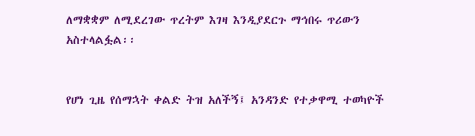ለማቋቋም ለሚደረገው ጥረትም እገዛ እንዲያደርጉ ማኅበሩ ጥሪውን አስተላልፏል፡፡


የሆነ ጊዜ የሰማኋት ቀልድ ትዝ አለችኝ፤ አንዳንድ የተቃዋሚ ተወካዮች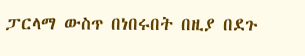ፓርላማ ውስጥ በነበሩበት በዚያ በደጉ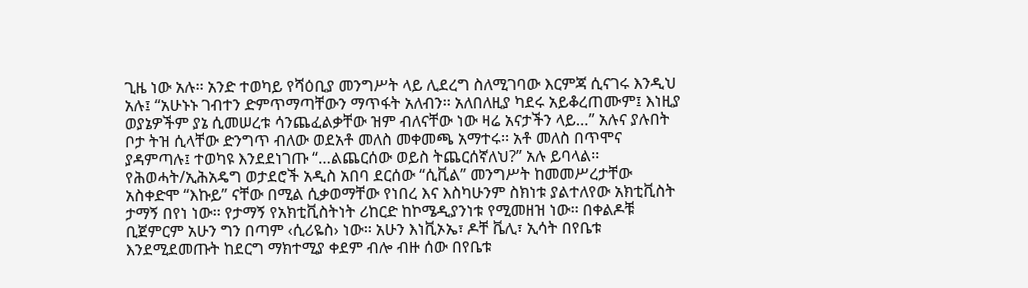ጊዜ ነው አሉ፡፡ አንድ ተወካይ የሻዕቢያ መንግሥት ላይ ሊደረግ ስለሚገባው እርምጃ ሲናገሩ እንዲህ አሉ፤ “አሁኑኑ ገብተን ድምጥማጣቸውን ማጥፋት አለብን፡፡ አለበለዚያ ካደሩ አይቆረጠሙም፤ እነዚያ ወያኔዎችም ያኔ ሲመሠረቱ ሳንጨፈልቃቸው ዝም ብለናቸው ነው ዛሬ አናታችን ላይ…” አሉና ያሉበት ቦታ ትዝ ሲላቸው ድንግጥ ብለው ወደአቶ መለስ መቀመጫ አማተሩ፡፡ አቶ መለስ በጥሞና ያዳምጣሉ፤ ተወካዩ እንደደነገጡ “…ልጨርሰው ወይስ ትጨርሰኛለህ?” አሉ ይባላል፡፡
የሕወሓት/ኢሕአዴግ ወታደሮች አዲስ አበባ ደርሰው “ሲቪል” መንግሥት ከመመሥረታቸው አስቀድሞ “እኩይ” ናቸው በሚል ሲቃወማቸው የነበረ እና እስካሁንም ስክነቱ ያልተለየው አክቲቪስት ታማኝ በየነ ነው፡፡ የታማኝ የአክቲቪስትነት ሪከርድ ከኮሜዲያንነቱ የሚመዘዝ ነው፡፡ በቀልዶቹ ቢጀምርም አሁን ግን በጣም ‹ሲሪዬስ› ነው፡፡ አሁን እነቪኦኤ፣ ዶቸ ቬሊ፣ ኢሳት በየቤቱ እንደሚደመጡት ከደርግ ማክተሚያ ቀደም ብሎ ብዙ ሰው በየቤቱ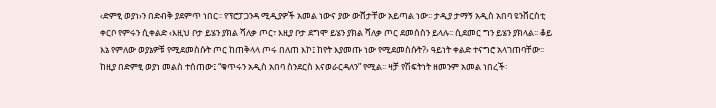‹ድምፂ ወያነ›ን በድብቅ ያደምጥ ነበር፡፡ የፕሮፓጋንዳ ሚዲያዎች አመል ነውና ያው ውሸታቸው አይጣል ነው፡፡ ታዲያ ታማኝ አዲስ አበባ ዩንቨርስቲ ቀርቦ የምሩን ሲቀልድ ‹እዚህ ቦታ ይሄን ያክል ሻለቃ ጦር፣ እዚያ ቦታ ደግሞ ይሄን ያክል ሻለቃ ጦር ደመሰስን ይላሉ፡፡ ሲደመር ግን ይሄን ያክላል፡፡ ቆይ እኔ የምለው ወያኔዎቹ የሚደመስሱት ጦር ከጠቅላላ ጦሩ በለጠ እኮ፤ ከየት እያመጡ ነው የሚደመስሱት?› ዓይነት ቀልድ ተናግሮ አላገጠባቸው፡፡ ከዚያ በድምፂ ወያነ መልስ ተሰጠው፤ “ቁጥሩን አዲስ አበባ ስንደርስ እናወራርዳለን” የሚል፡፡ ዛቻ የሽፍትነት ዘመንም አመል ነበረች፡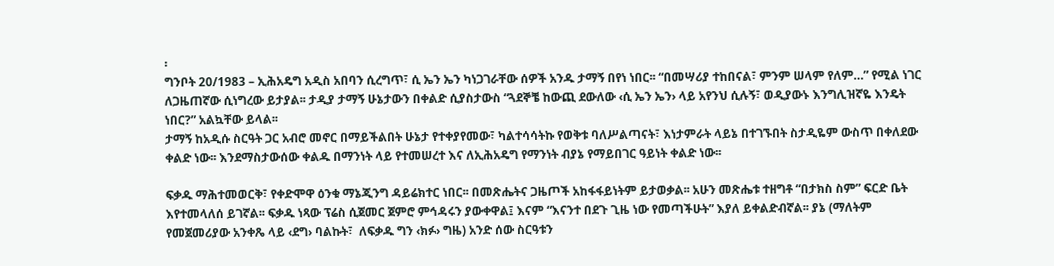፡
ግንቦት 20/1983 – ኢሕአዴግ አዲስ አበባን ሲረግጥ፣ ሲ ኤን ኤን ካነጋገራቸው ሰዎች አንዱ ታማኝ በየነ ነበር፡፡ “በመሣሪያ ተከበናል፣ ምንም ሠላም የለም…” የሚል ነገር ለጋዜጠኛው ሲነግረው ይታያል፡፡ ታዲያ ታማኝ ሁኔታውን በቀልድ ሲያስታውስ “ጓደኞቼ ከውጪ ደውለው ‹ሲ ኤን ኤን› ላይ አየንህ ሲሉኝ፣ ወዲያውኑ እንግሊዝኛዬ እንዴት ነበር?” አልኳቸው ይላል፡፡
ታማኝ ከአዲሱ ስርዓት ጋር አብሮ መኖር በማይችልበት ሁኔታ የተቀያየመው፣ ካልተሳሳትኩ የወቅቱ ባለሥልጣናት፣ እነታምራት ላይኔ በተገኙበት ስታዲዬም ውስጥ በቀለደው ቀልድ ነው፡፡ እንደማስታውሰው ቀልዱ በማንነት ላይ የተመሠረተ እና ለኢሕአዴግ የማንነት ብያኔ የማይበገር ዓይነት ቀልድ ነው፡፡

ፍቃዱ ማሕተመወርቅ፣ የቀድሞዋ ዕንቁ ማኔጂንግ ዳይሬክተር ነበር፡፡ በመጽሔትና ጋዜጦች አከፋፋይነትም ይታወቃል፡፡ አሁን መጽሔቱ ተዘግቶ “በታክስ ስም” ፍርድ ቤት እየተመላለሰ ይገኛል፡፡ ፍቃዱ ነጻው ፕሬስ ሲጀመር ጀምሮ ምኅዳሩን ያውቀዋል፤ እናም “እናንተ በደጉ ጊዜ ነው የመጣችሁት” እያለ ይቀልድብኛል፡፡ ያኔ (ማለትም የመጀመሪያው አንቀጼ ላይ ‹ደግ› ባልኩት፣  ለፍቃዱ ግን ‹ክፉ› ግዜ) አንድ ሰው ስርዓቱን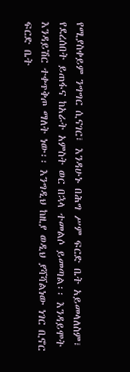የሚያስቀይም ንግግር ሲናገር፣ እንዳሁኑ በሕግ ሥም ፍርድ ቤት አይመላለስም፣ የደረሰበት ይጠፋና ከአራት አምስት ወር በኋላ ተመልሶ ይመጣል፡፡ እንዳይሞት እንዳይሽር ተቀጥቅጦ ማለት ነው፡፡ እንግዲህ ከዚያ ወዲህ ያሻሻልነው ነገር ቢኖር ፍርድ ቤት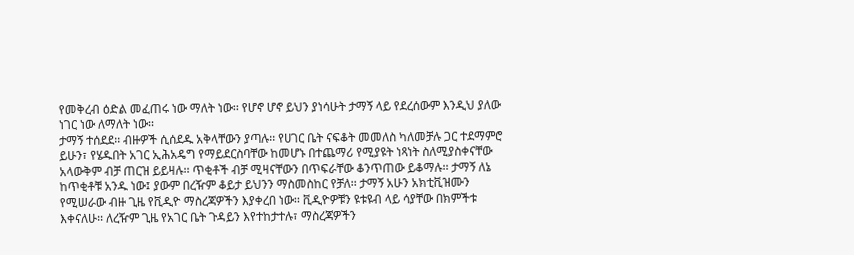የመቅረብ ዕድል መፈጠሩ ነው ማለት ነው፡፡ የሆኖ ሆኖ ይህን ያነሳሁት ታማኝ ላይ የደረሰውም እንዲህ ያለው ነገር ነው ለማለት ነው፡፡
ታማኝ ተሰደደ፡፡ ብዙዎች ሲሰደዱ አቅላቸውን ያጣሉ፡፡ የሀገር ቤት ናፍቆት መመለስ ካለመቻሉ ጋር ተደማምሮ ይሁን፣ የሄዱበት አገር ኢሕአዴግ የማይደርስባቸው ከመሆኑ በተጨማሪ የሚያዩት ነጻነት ስለሚያስቀናቸው አላውቅም ብቻ ጠርዝ ይይዛሉ፡፡ ጥቂቶች ብቻ ሚዛናቸውን በጥፍራቸው ቆንጥጠው ይቆማሉ፡፡ ታማኝ ለኔ ከጥቂቶቹ አንዱ ነው፤ ያውም በረዥም ቆይታ ይህንን ማስመስከር የቻለ፡፡ ታማኝ አሁን አክቲቪዝሙን የሚሠራው ብዙ ጊዜ የቪዲዮ ማስረጃዎችን እያቀረበ ነው፡፡ ቪዲዮዎቹን ዩቱዩብ ላይ ሳያቸው በክምችቱ እቀናለሁ፡፡ ለረዥም ጊዜ የአገር ቤት ጉዳይን እየተከታተሉ፣ ማስረጃዎችን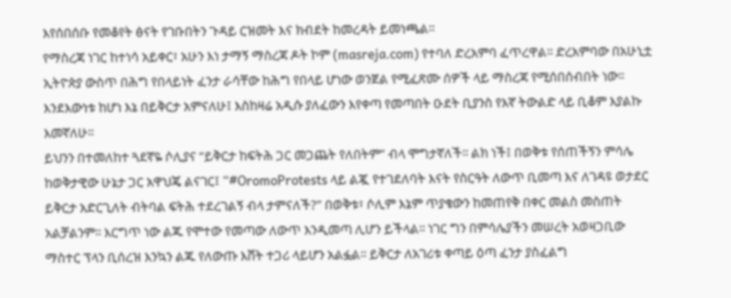እየሰበሰቡ የመቆየት ፅናት የገቡበትን ጉዳይ ርዝመት እና ክብደት ከመረዳት ይመነጫል፡፡
የማስረጃ ነገር ከተነሳ አይቀር፣ አሁን እነ ታማኝ ማስረጃ ዶት ኮም (masreja.com) የተባለ ድረአምባ ፈጥረዋል፡፡ ድረአምባው በአሁኒቷ ኢትዮጵያ ውስጥ በሕግ የበላይነት ፈንታ ራሳቸው ከሕግ የበላይ ሆነው ወንጀል የሚፈጽሙ ሰዎች ላይ ማስረጃ የሚሰበሰብበት ነው፡፡ እንደእውነቱ ከሆነ እኔ በይቅርታ አምናለሁ፤ እስከዛሬ አዲሱ ያለፈውን እየቀጣ የመጣበት ዑደት ቢያንስ የእኛ ትውልድ ላይ ቢቆም እያልኩ እመኛለሁ፡፡
ይህንን በተመለከተ ጓደኛዬ ሶሊያና “ይቅርታ ከፍትሕ ጋር መጋጨት የለበትም” ብላ ሞግታኛለች፡፡ ልክ ነች፤ በወቅቱ የሰጠችኝን ምሳሌ ከወቅታዊው ሁኔታ ጋር አዋህጄ ልናገር፤ “#OromoProtests ላይ ልጇ የተገደለባት እናት የስርዓት ለውጥ ቢመጣ እና ለገዳዩ ወታደር ይቅርታ አድርጊለት ብትባል ፍትሕ ተደረገልኝ ብላ ታምናለች?” በወቅቱ፣ ሶሊም እኔም ጥያቄውን ከመጠየቅ በቀር መልስ መስጠት አልቻልንም፡፡ እርግጥ ነው ልጁ የሞተው የመጣው ለውጥ እንዲመጣ ሊሆን ይችላል፡፡ ነገር ግን በምሳሌያችን መሠረት አወዛጋቢው ማስተር ፕላን ቢሰረዝ እንኳን ልጁ የለውጡ እሸት ተጋሪ ላይሆን አልፏል፡፡ ይቅርታ ለአገሪቱ ቀጣይ ዕጣ ፈንታ ያስፈልግ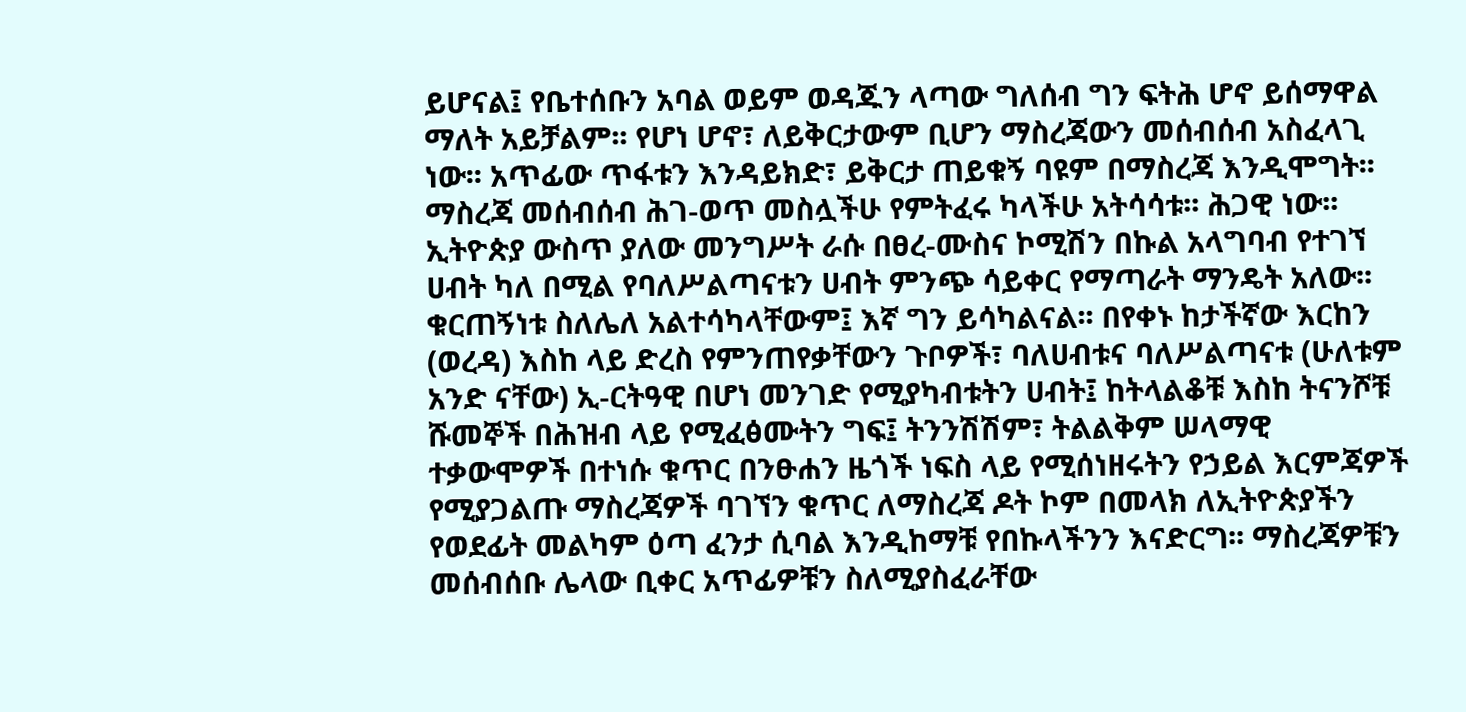ይሆናል፤ የቤተሰቡን አባል ወይም ወዳጁን ላጣው ግለሰብ ግን ፍትሕ ሆኖ ይሰማዋል ማለት አይቻልም፡፡ የሆነ ሆኖ፣ ለይቅርታውም ቢሆን ማስረጃውን መሰብሰብ አስፈላጊ ነው፡፡ አጥፊው ጥፋቱን እንዳይክድ፣ ይቅርታ ጠይቁኝ ባዩም በማስረጃ እንዲሞግት፡፡
ማስረጃ መሰብሰብ ሕገ-ወጥ መስሏችሁ የምትፈሩ ካላችሁ አትሳሳቱ፡፡ ሕጋዊ ነው፡፡ ኢትዮጵያ ውስጥ ያለው መንግሥት ራሱ በፀረ-ሙስና ኮሚሽን በኩል አላግባብ የተገኘ ሀብት ካለ በሚል የባለሥልጣናቱን ሀብት ምንጭ ሳይቀር የማጣራት ማንዴት አለው፡፡ ቁርጠኝነቱ ስለሌለ አልተሳካላቸውም፤ እኛ ግን ይሳካልናል፡፡ በየቀኑ ከታችኛው እርከን (ወረዳ) እስከ ላይ ድረስ የምንጠየቃቸውን ጉቦዎች፣ ባለሀብቱና ባለሥልጣናቱ (ሁለቱም አንድ ናቸው) ኢ-ርትዓዊ በሆነ መንገድ የሚያካብቱትን ሀብት፤ ከትላልቆቹ እስከ ትናንሾቹ ሹመኞች በሕዝብ ላይ የሚፈፅሙትን ግፍ፤ ትንንሽሽም፣ ትልልቅም ሠላማዊ ተቃውሞዎች በተነሱ ቁጥር በንፁሐን ዜጎች ነፍስ ላይ የሚሰነዘሩትን የኃይል እርምጃዎች የሚያጋልጡ ማስረጃዎች ባገኘን ቁጥር ለማስረጃ ዶት ኮም በመላክ ለኢትዮጵያችን የወደፊት መልካም ዕጣ ፈንታ ሲባል እንዲከማቹ የበኩላችንን እናድርግ፡፡ ማስረጃዎቹን መሰብሰቡ ሌላው ቢቀር አጥፊዎቹን ስለሚያስፈራቸው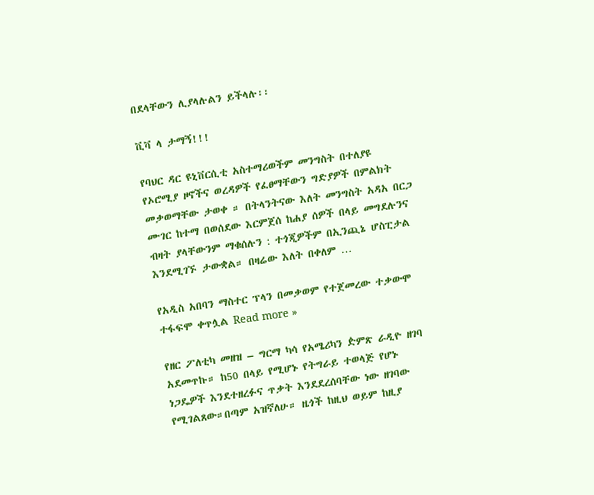በደላቸውን ሊያላሉልን ይችላሉ፡፡

ቪቫ ላ ታማኝ!!!

የባህር ዳር ዩኒቨርሲቲ አስተማሪወችም መንግስት በተለያዩ የኦሮሚያ ዞኖችና ወረዳዎች የፈፀማቸውን ግድያዎች በምልክት መቃወማቸው ታወቀ ። በትላንትናው እለት መንግስት አዳአ በርጋ ሙገር ከተማ በወሰደው እርምጀሰ ከሐያ ሰዎች በላይ መግደሉንና ብዛት ያላቸውንም ማቁሰሉን : ተጎጂዎችም በኢንጪኔ ሆስፒታል እንደሚገኙ ታውቋል። በዛሬው እለት በቀለም …

የአዲስ አበባን ማስተር ፕላን በመቃወም የተጀመረው ተቃውሞ ተፋፍሞ ቀጥሏል Read more »

የዘር ፖለቲካ መዘዝ – ግርማ ካሳ የአሜሪካን ዽምጽ ራዲዮ ዘገባ አደመጥኩ። ከ50 በላይ የሚሆኑ የትግራይ ተወላጅ የሆኑ ነጋዴዎች እንደተዘረፉና ጥቃት እንደደረሰባቸው ነው ዘገባው የሚገልጸው።በጣም አዝኛለሁ። ዜጎች ከዚህ ወይም ከዚያ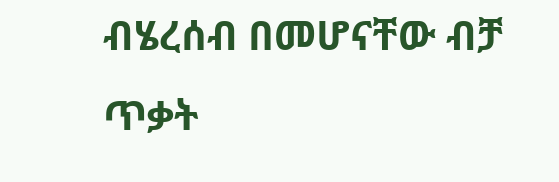ብሄረሰብ በመሆናቸው ብቻ ጥቃት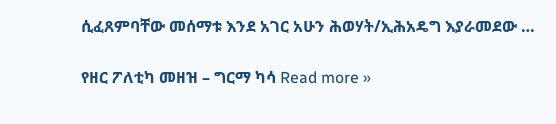ሲፈጸምባቸው መሰማቱ እንደ አገር አሁን ሕወሃት/ኢሕአዴግ እያራመደው …

የዘር ፖለቲካ መዘዝ – ግርማ ካሳ Read more »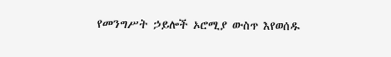የመንግሥት ኃይሎች ኦሮሚያ ውስጥ እየወሰዱ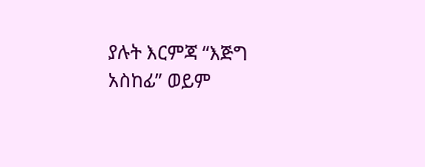ያሉት እርምጃ “እጅግ አስከፊ” ወይም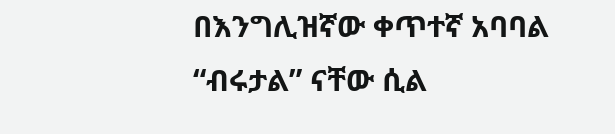በእንግሊዝኛው ቀጥተኛ አባባል “ብሩታል” ናቸው ሲል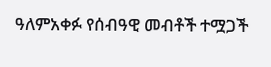ዓለምአቀፉ የሰብዓዊ መብቶች ተሟጋች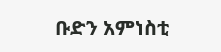ቡድን አምነስቲ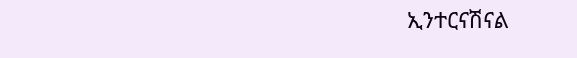ኢንተርናሽናል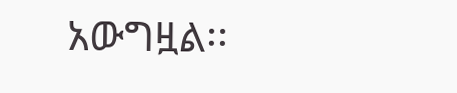አውግዟል፡፡